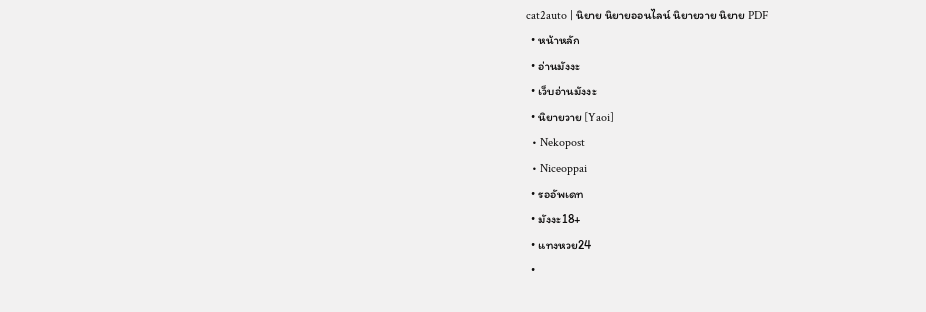cat2auto | นิยาย นิยายออนไลน์ นิยายวาย นิยาย PDF
  • หน้าหลัก
  • อ่านมังงะ
  • เว็บอ่านมังงะ
  • นิยายวาย [Yaoi]
  • Nekopost
  • Niceoppai
  • รออัพเดท
  • มังงะ18+
  • แทงหวย24
  •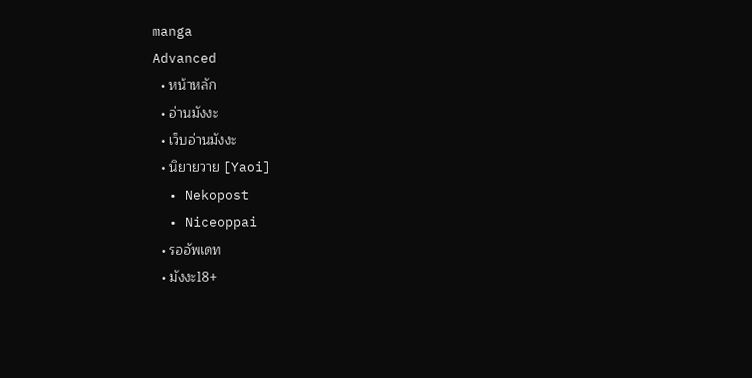manga
Advanced
  • หน้าหลัก
  • อ่านมังงะ
  • เว็บอ่านมังงะ
  • นิยายวาย [Yaoi]
  • Nekopost
  • Niceoppai
  • รออัพเดท
  • มังงะ18+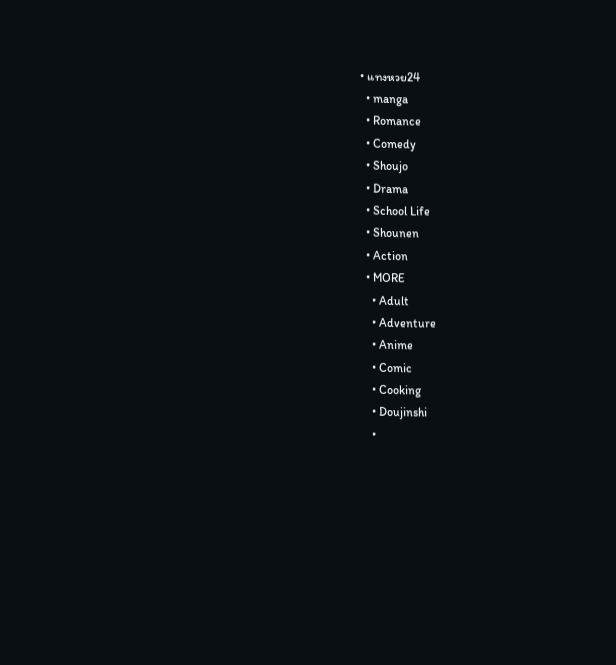• แทงหวย24
  • manga
  • Romance
  • Comedy
  • Shoujo
  • Drama
  • School Life
  • Shounen
  • Action
  • MORE
    • Adult
    • Adventure
    • Anime
    • Comic
    • Cooking
    • Doujinshi
    •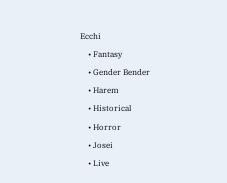Ecchi
    • Fantasy
    • Gender Bender
    • Harem
    • Historical
    • Horror
    • Josei
    • Live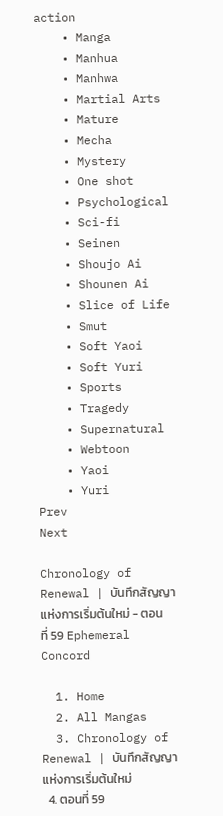action
    • Manga
    • Manhua
    • Manhwa
    • Martial Arts
    • Mature
    • Mecha
    • Mystery
    • One shot
    • Psychological
    • Sci-fi
    • Seinen
    • Shoujo Ai
    • Shounen Ai
    • Slice of Life
    • Smut
    • Soft Yaoi
    • Soft Yuri
    • Sports
    • Tragedy
    • Supernatural
    • Webtoon
    • Yaoi
    • Yuri
Prev
Next

Chronology of Renewal | บันทึกสัญญาแห่งการเริ่มต้นใหม่ - ตอนที่ 59 Ephemeral Concord

  1. Home
  2. All Mangas
  3. Chronology of Renewal | บันทึกสัญญาแห่งการเริ่มต้นใหม่
  4. ตอนที่ 59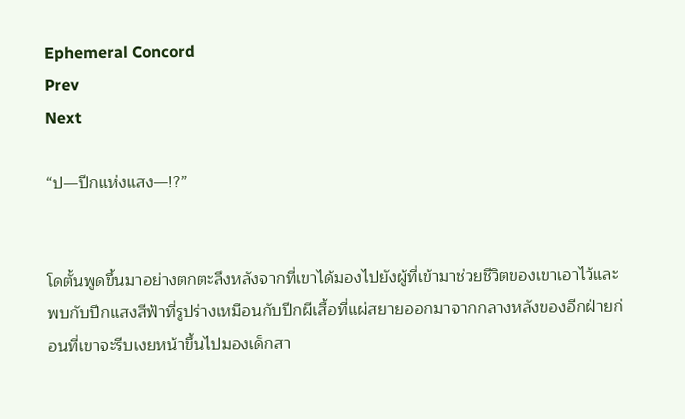Ephemeral Concord
Prev
Next

“ป—ปีกแห่งแสง—!?”


โดตั้นพูดขึ้นมาอย่างตกตะลึงหลังจากที่เขาได้มองไปยังผู้ที่เข้ามาช่วยชีวิตของเขาเอาไว้และพบกับปีกแสงสีฟ้าที่รูปร่างเหมือนกับปีกผีเสื้อที่แผ่สยายออกมาจากกลางหลังของอีกฝ่ายก่อนที่เขาจะรีบเงยหน้าขึ้นไปมองเด็กสา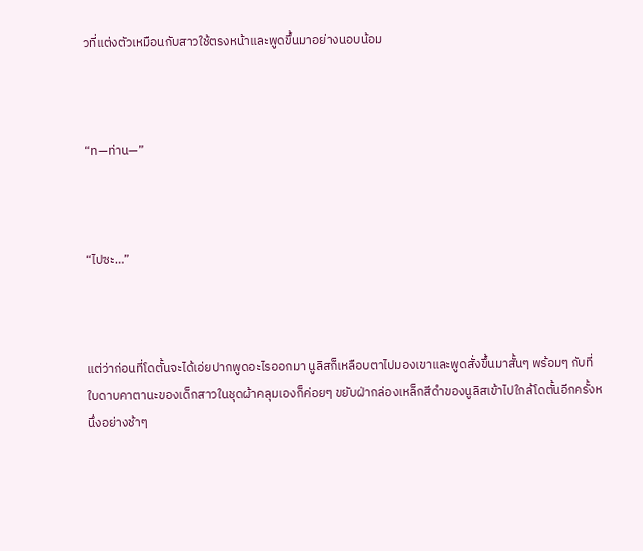วที่แต่งตัวเหมือนกับสาวใช้ตรงหน้าและพูดขึ้นมาอย่างนอบน้อม



“ท—ท่าน—”



“ไปซะ…”



แต่ว่าก่อนที่โดตั้นจะได้เอ่ยปากพูดอะไรออกมา นูลิสก็เหลือบตาไปมองเขาและพูดสั่งขึ้นมาสั้นๆ พร้อมๆ กับที่ใบดาบคาตานะของเด็กสาวในชุดผ้าคลุมเองก็ค่อยๆ ขยับฝ่ากล่องเหล็กสีดำของนูลิสเข้าไปใกล้โดตั้นอีกครั้งหนึ่งอย่างช้าๆ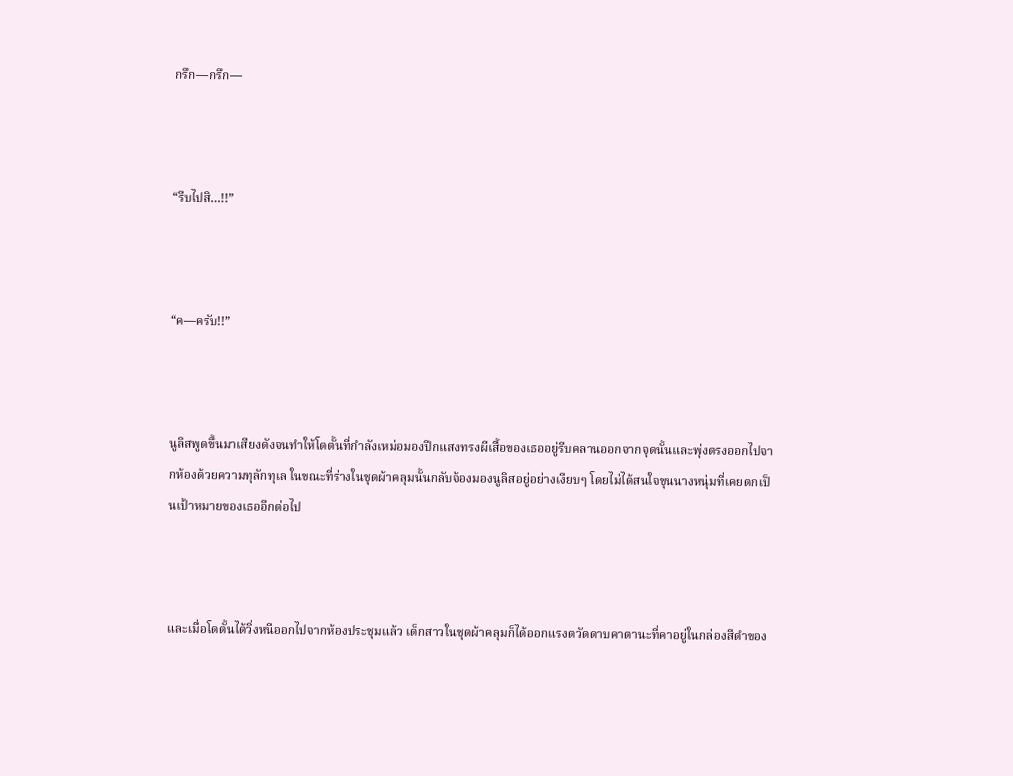กรึก—กรึก—



“รีบไปสิ…!!”



“ค—ครับ!!”



นูลิสพูดขึ้นมาเสียงดังจนทำให้โดตั้นที่กำลังเหม่อมองปีกแสงทรงผีเสื้อของเธออยู่รีบคลานออกจากจุดนั้นและพุ่งตรงออกไปจากห้องด้วยความทุลักทุเล ในขณะที่ร่างในชุดผ้าคลุมนั้นกลับจ้องมองนูลิสอยู่อย่างเงียบๆ โดยไม่ได้สนใจขุนนางหนุ่มที่เคยตกเป็นเป้าหมายของเธออีกต่อไป



และเมื่อโดตั้นได้วิ่งหนีออกไปจากห้องประชุมแล้ว เด็กสาวในชุดผ้าคลุมก็ได้ออกแรงตวัดดาบคาตานะที่คาอยู่ในกล่องสีดำของ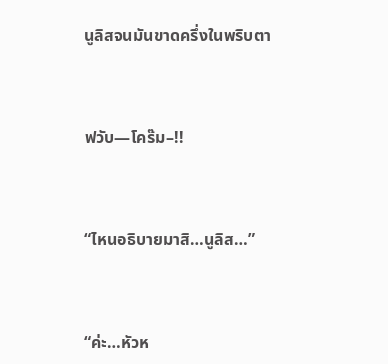นูลิสจนมันขาดครึ่งในพริบตา



ฟวับ—โคร๊ม–!!



“ไหนอธิบายมาสิ…นูลิส…”



“ค่ะ…หัวห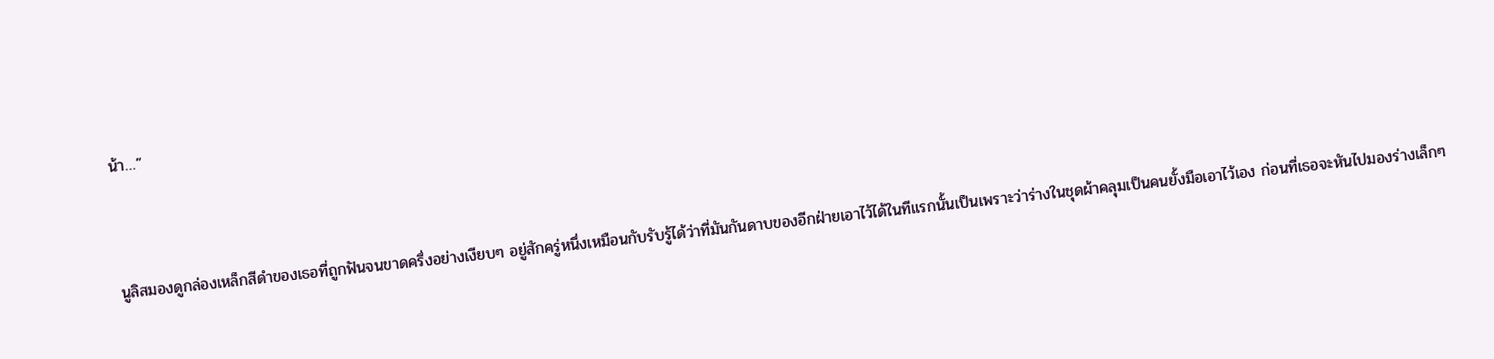น้า…”



นูลิสมองดูกล่องเหล็กสีดำของเธอที่ถูกฟันจนขาดครึ่งอย่างเงียบๆ อยู่สักครู่หนึ่งเหมือนกับรับรู้ได้ว่าที่มันกันดาบของอีกฝ่ายเอาไว้ได้ในทีแรกนั้นเป็นเพราะว่าร่างในชุดผ้าคลุมเป็นคนยั้งมือเอาไว้เอง ก่อนที่เธอจะหันไปมองร่างเล็กๆ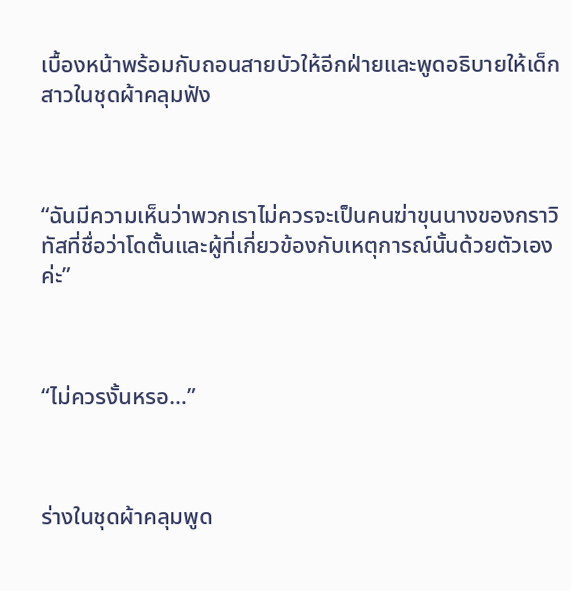เบื้องหน้าพร้อมกับถอนสายบัวให้อีกฝ่ายและพูดอธิบายให้เด็กสาวในชุดผ้าคลุมฟัง



“ฉันมีความเห็นว่าพวกเราไม่ควรจะเป็นคนฆ่าขุนนางของกราวิทัสที่ชื่อว่าโดตั้นและผู้ที่เกี่ยวข้องกับเหตุการณ์นั้นด้วยตัวเองค่ะ”



“ไม่ควรงั้นหรอ…”



ร่างในชุดผ้าคลุมพูด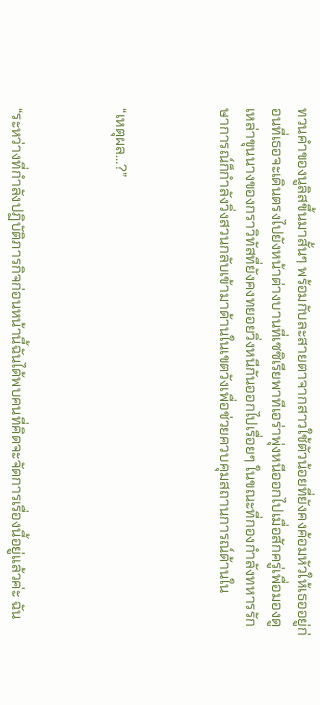ทวนคำของนูลิสขึ้นมาสั้นๆ พร้อมกับละสายตาจากสาวใช้ตัวน้อยที่ยังคงค้อมหัวให้เธออยู่ก่อนที่เธอจะเดินตรงไปยังหน้าต่างบานที่เซซิเรียพาทีเอร่าพุ่งหนีออกไปเมื่อสักครู่เพื่อมองดูเหล่าขุนนางของกราวิทัสที่ยังคงทยอยวิ่งหนีกันออกไปเรื่อยๆ ในขณะที่กองกำลังทหารรักษาการณ์ก็กำลังวิ่งสวนกลับเข้ามาด้านในเขตวังเพื่อช่วยควบคุมสถานการณ์ด้านใน



“เหตุผล…?”



“ระหว่างที่กำลังปฏิบัติภารกิจก่อนหน้านี้ฉันได้พบคนที่คิดจะจัดการเรื่องนี้อยู่แล้วค่ะ ฉัน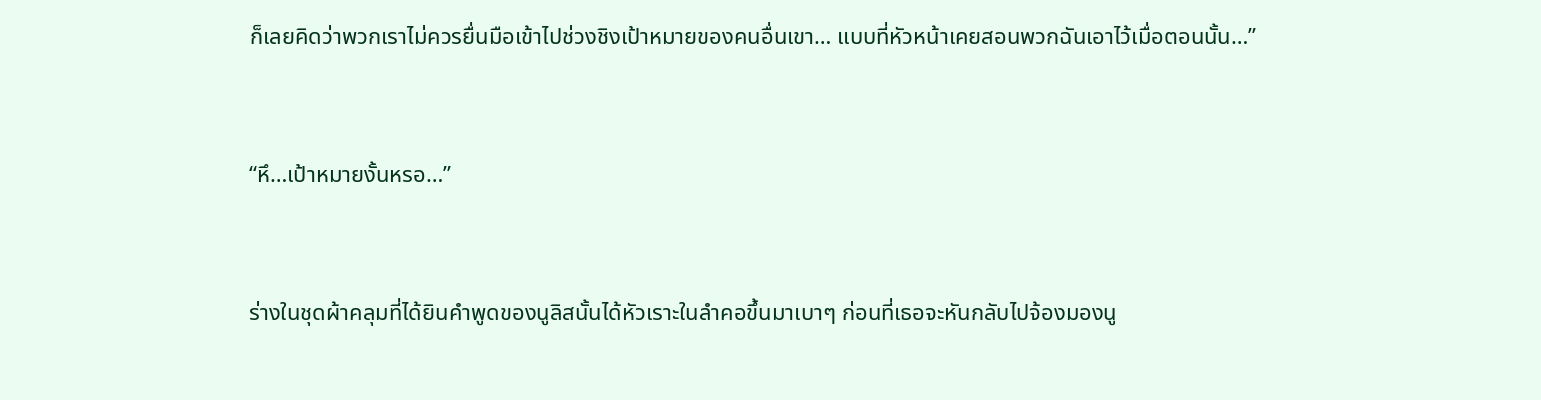ก็เลยคิดว่าพวกเราไม่ควรยื่นมือเข้าไปช่วงชิงเป้าหมายของคนอื่นเขา… แบบที่หัวหน้าเคยสอนพวกฉันเอาไว้เมื่อตอนนั้น…”



“หึ…เป้าหมายงั้นหรอ…”



ร่างในชุดผ้าคลุมที่ได้ยินคำพูดของนูลิสนั้นได้หัวเราะในลำคอขึ้นมาเบาๆ ก่อนที่เธอจะหันกลับไปจ้องมองนู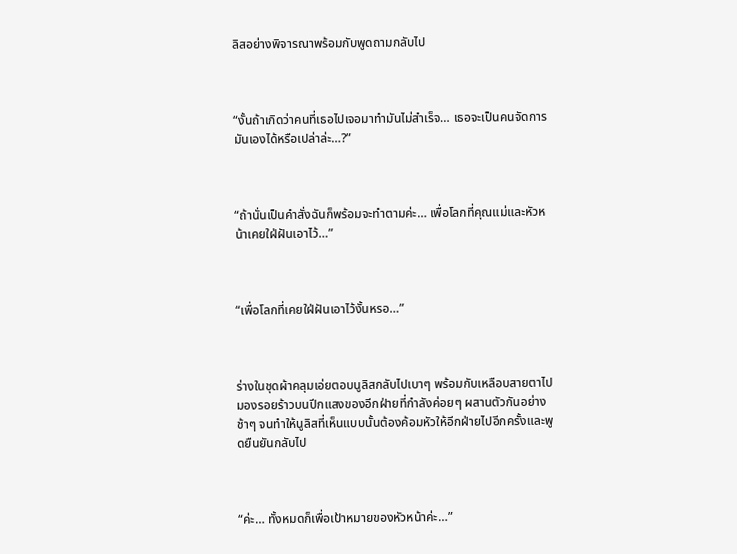ลิสอย่างพิจารณาพร้อมกับพูดถามกลับไป



“งั้นถ้าเกิดว่าคนที่เธอไปเจอมาทำมันไม่สำเร็จ… เธอจะเป็นคนจัดการมันเองได้หรือเปล่าล่ะ…?”



“ถ้านั่นเป็นคำสั่งฉันก็พร้อมจะทำตามค่ะ… เพื่อโลกที่คุณแม่และหัวหน้าเคยใฝ่ฝันเอาไว้…”



“เพื่อโลกที่เคยใฝ่ฝันเอาไว้งั้นหรอ…”



ร่างในชุดผ้าคลุมเอ่ยตอบนูลิสกลับไปเบาๆ พร้อมกับเหลือบสายตาไปมองรอยร้าวบนปีกแสงของอีกฝ่ายที่กำลังค่อยๆ ผสานตัวกันอย่างช้าๆ จนทำให้นูลิสที่เห็นแบบนั้นต้องค้อมหัวให้อีกฝ่ายไปอีกครั้งและพูดยืนยันกลับไป



“ค่ะ… ทั้งหมดก็เพื่อเป้าหมายของหัวหน้าค่ะ…”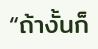“ถ้างั้นก็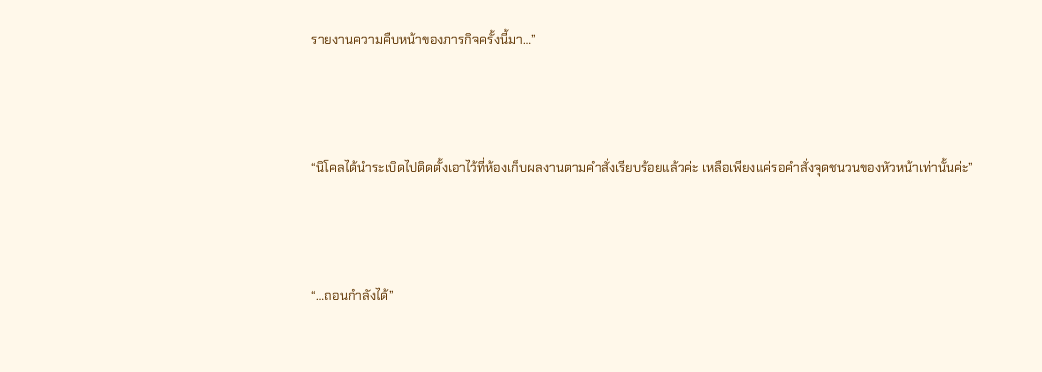รายงานความคืบหน้าของภารกิจครั้งนี้มา…”



“นิโคลได้นำระเบิดไปติดตั้งเอาไว้ที่ห้องเก็บผลงานตามคำสั่งเรียบร้อยแล้วค่ะ เหลือเพียงแค่รอคำสั่งจุดชนวนของหัวหน้าเท่านั้นค่ะ”



“…ถอนกำลังได้”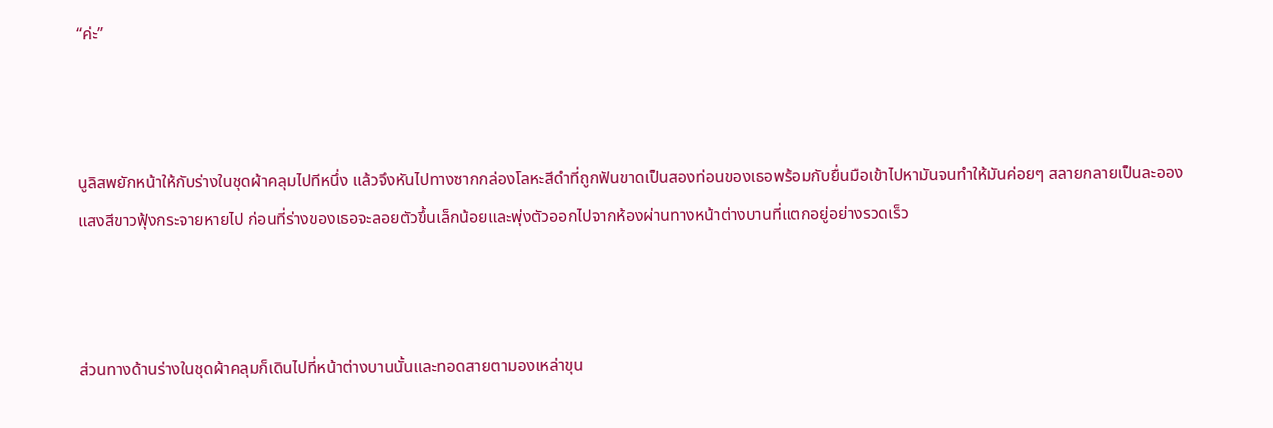“ค่ะ”



นูลิสพยักหน้าให้กับร่างในชุดผ้าคลุมไปทีหนึ่ง แล้วจึงหันไปทางซากกล่องโลหะสีดำที่ถูกฟันขาดเป็นสองท่อนของเธอพร้อมกับยื่นมือเข้าไปหามันจนทำให้มันค่อยๆ สลายกลายเป็นละอองแสงสีขาวฟุ้งกระจายหายไป ก่อนที่ร่างของเธอจะลอยตัวขึ้นเล็กน้อยและพุ่งตัวออกไปจากห้องผ่านทางหน้าต่างบานที่แตกอยู่อย่างรวดเร็ว



ส่วนทางด้านร่างในชุดผ้าคลุมก็เดินไปที่หน้าต่างบานนั้นและทอดสายตามองเหล่าขุน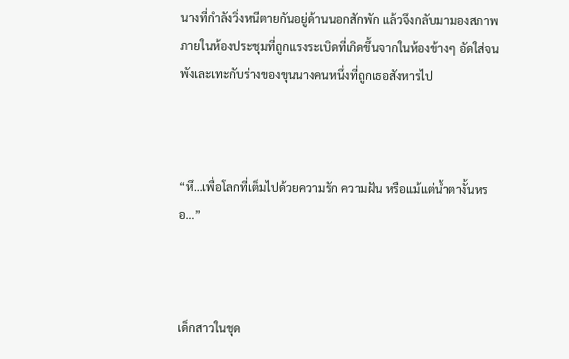นางที่กำลังวิ่งหนีตายกันอยู่ด้านนอกสักพัก แล้วจึงกลับมามองสภาพภายในห้องประชุมที่ถูกแรงระเบิดที่เกิดขึ้นจากในห้องข้างๆ อัดใส่จนพังเละเทะกับร่างของขุนนางคนหนึ่งที่ถูกเธอสังหารไป



“หึ…เพื่อโลกที่เต็มไปด้วยความรัก ความฝัน หรือแม้แต่น้ำตางั้นหรอ…”



เด็กสาวในชุด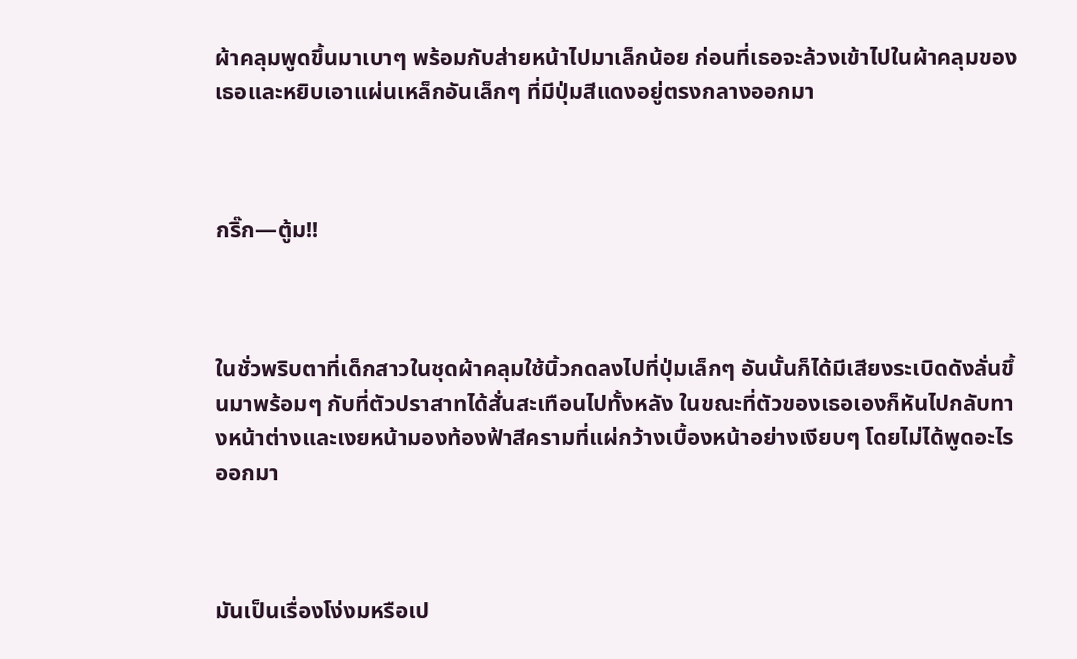ผ้าคลุมพูดขึ้นมาเบาๆ พร้อมกับส่ายหน้าไปมาเล็กน้อย ก่อนที่เธอจะล้วงเข้าไปในผ้าคลุมของเธอและหยิบเอาแผ่นเหล็กอันเล็กๆ ที่มีปุ่มสีแดงอยู่ตรงกลางออกมา



กริ๊ก—ตู้ม!!



ในชั่วพริบตาที่เด็กสาวในชุดผ้าคลุมใช้นิ้วกดลงไปที่ปุ่มเล็กๆ อันนั้นก็ได้มีเสียงระเบิดดังลั่นขึ้นมาพร้อมๆ กับที่ตัวปราสาทได้สั่นสะเทือนไปทั้งหลัง ในขณะที่ตัวของเธอเองก็หันไปกลับทางหน้าต่างและเงยหน้ามองท้องฟ้าสีครามที่แผ่กว้างเบื้องหน้าอย่างเงียบๆ โดยไม่ได้พูดอะไรออกมา



มันเป็นเรื่องโง่งมหรือเป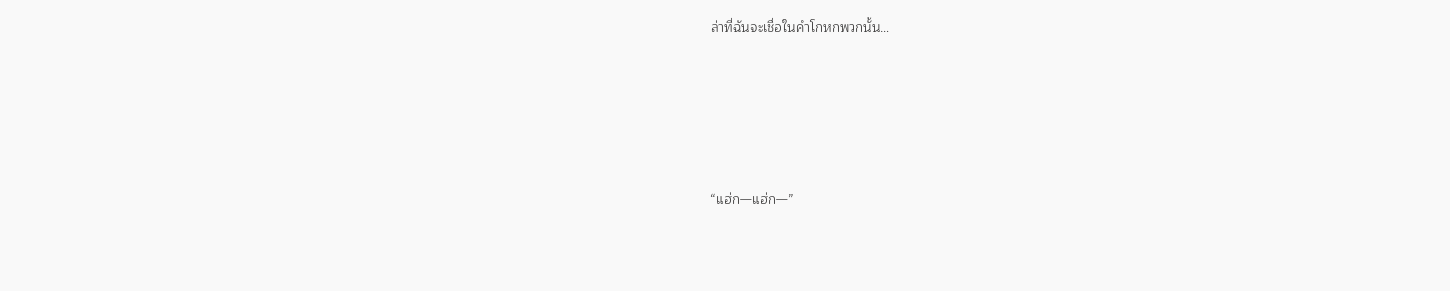ล่าที่ฉันจะเชื่อในคำโกหกพวกนั้น…





“แฮ่ก—แฮ่ก—”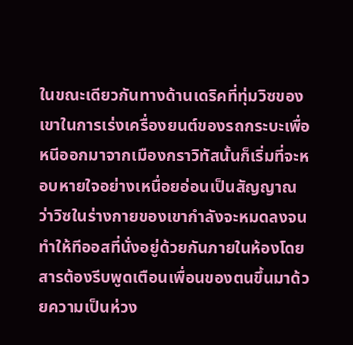ในขณะเดียวกันทางด้านเดริคที่ทุ่มวิซของเขาในการเร่งเครื่องยนต์ของรถกระบะเพื่อหนีออกมาจากเมืองกราวิทัสนั้นก็เริ่มที่จะหอบหายใจอย่างเหนื่อยอ่อนเป็นสัญญาณว่าวิซในร่างกายของเขากำลังจะหมดลงจนทำให้ทีออสที่นั่งอยู่ด้วยกันภายในห้องโดยสารต้องรีบพูดเตือนเพื่อนของตนขึ้นมาด้วยความเป็นห่วง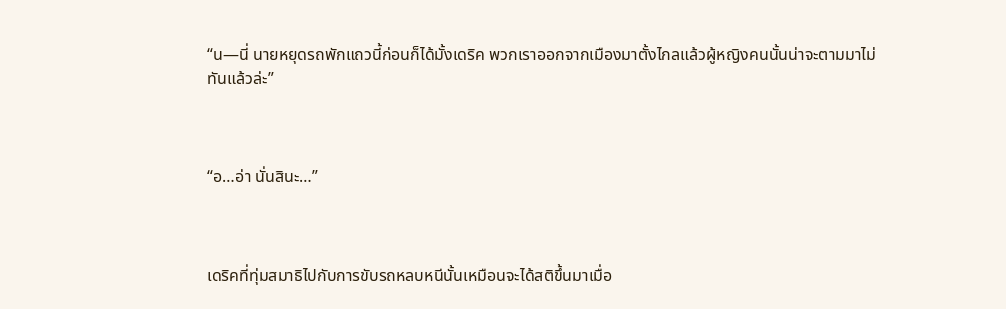“น—นี่ นายหยุดรถพักแถวนี้ก่อนก็ได้มั้งเดริค พวกเราออกจากเมืองมาตั้งไกลแล้วผู้หญิงคนนั้นน่าจะตามมาไม่ทันแล้วล่ะ”



“อ…อ่า นั่นสินะ…”



เดริคที่ทุ่มสมาธิไปกับการขับรถหลบหนีนั้นเหมือนจะได้สติขึ้นมาเมื่อ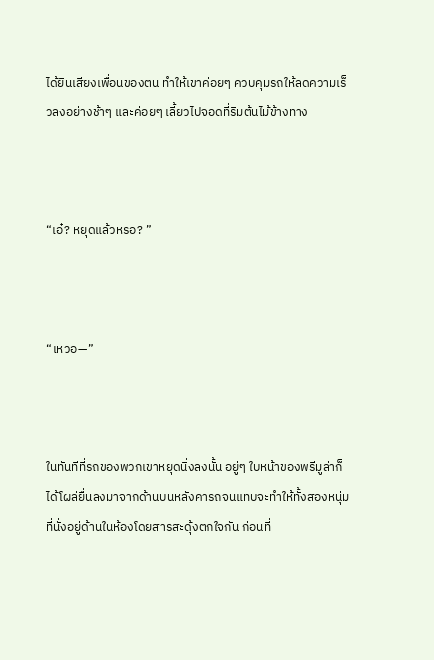ได้ยินเสียงเพื่อนของตน ทำให้เขาค่อยๆ ควบคุมรถให้ลดความเร็วลงอย่างช้าๆ และค่อยๆ เลี้ยวไปจอดที่ริมต้นไม้ข้างทาง



“เอ๋? หยุดแล้วหรอ? ”



“เหวอ—”



ในทันทีที่รถของพวกเขาหยุดนิ่งลงนั้น อยู่ๆ ใบหน้าของพรีมูล่าก็ได้โผล่ยื่นลงมาจากด้านบนหลังคารถจนแทบจะทำให้ทั้งสองหนุ่มที่นั่งอยู่ด้านในห้องโดยสารสะดุ้งตกใจกัน ก่อนที่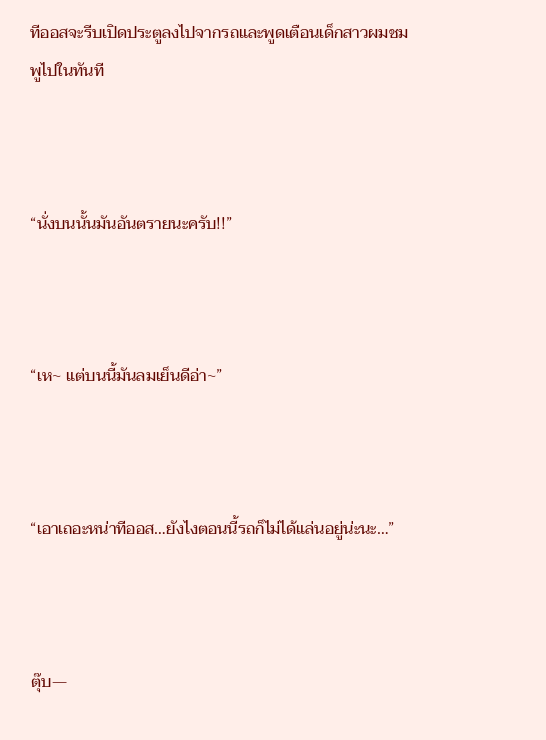ทีออสจะรีบเปิดประตูลงไปจากรถและพูดเตือนเด็กสาวผมชมพูไปในทันที



“นั่งบนนั้นมันอันตรายนะครับ!!”



“เห~ แต่บนนี้มันลมเย็นดีอ่า~”



“เอาเถอะหน่าทีออส…ยังไงตอนนี้รถก็ไม่ได้แล่นอยู่น่ะนะ…”



ตุ๊บ—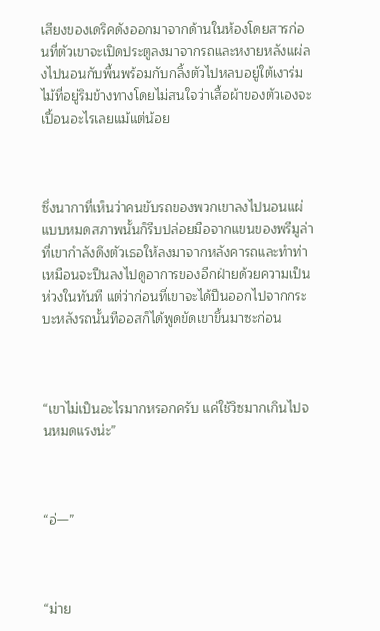เสียงของเดริคดังออกมาจากด้านในห้องโดยสารก่อนที่ตัวเขาจะเปิดประตูลงมาจากรถและหงายหลังแผ่ลงไปนอนกับพื้นพร้อมกับกลิ้งตัวไปหลบอยู่ใต้เงาร่มไม้ที่อยู่ริมข้างทางโดยไม่สนใจว่าเสื้อผ้าของตัวเองจะเปื้อนอะไรเลยแม้แต่น้อย



ซึ่งนากาที่เห็นว่าคนขับรถของพวกเขาลงไปนอนแผ่แบบหมดสภาพนั้นก็รีบปล่อยมือจากแขนของพรีมูล่าที่เขากำลังดึงตัวเธอให้ลงมาจากหลังคารถและทำท่าเหมือนจะปีนลงไปดูอาการของอีกฝ่ายด้วยความเป็นห่วงในทันที แต่ว่าก่อนที่เขาจะได้ปีนออกไปจากกระบะหลังรถนั้นทีออสก็ได้พูดขัดเขาขึ้นมาซะก่อน



“เขาไม่เป็นอะไรมากหรอกครับ แค่ใช้วิซมากเกินไปจนหมดแรงน่ะ”



“อ่—”



“ม่าย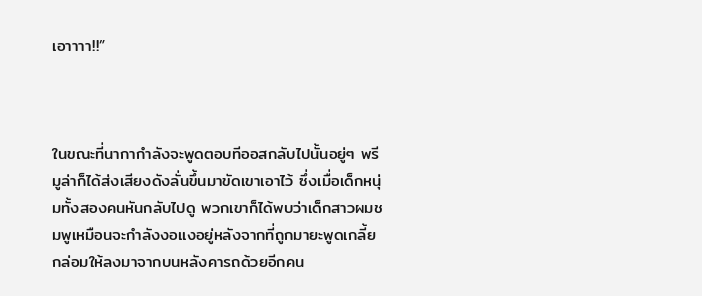เอาาาา!!”



ในขณะที่นากากำลังจะพูดตอบทีออสกลับไปนั้นอยู่ๆ พรีมูล่าก็ได้ส่งเสียงดังลั่นขึ้นมาขัดเขาเอาไว้ ซึ่งเมื่อเด็กหนุ่มทั้งสองคนหันกลับไปดู พวกเขาก็ได้พบว่าเด็กสาวผมชมพูเหมือนจะกำลังงอแงอยู่หลังจากที่ถูกมายะพูดเกลี้ยกล่อมให้ลงมาจากบนหลังคารถด้วยอีกคน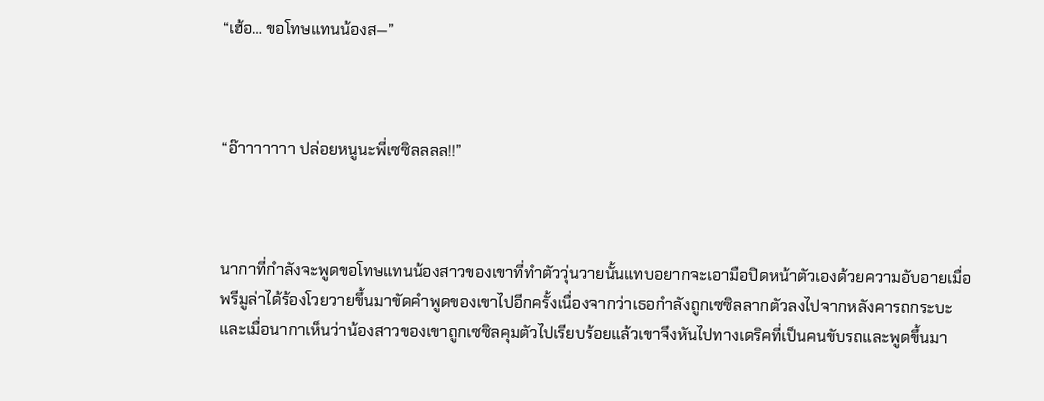“เฮ้อ… ขอโทษแทนน้องส—”



“อ๊าาาาาาา ปล่อยหนูนะพี่เซซิลลลล!!”



นากาที่กำลังจะพูดขอโทษแทนน้องสาวของเขาที่ทำตัววุ่นวายนั้นแทบอยากจะเอามือปิดหน้าตัวเองด้วยความอับอายเมื่อพรีมูล่าได้ร้องโวยวายขึ้นมาขัดคำพูดของเขาไปอีกครั้งเนื่องจากว่าเธอกำลังถูกเซซิลลากตัวลงไปจากหลังคารถกระบะ และเมื่อนากาเห็นว่าน้องสาวของเขาถูกเซซิลคุมตัวไปเรียบร้อยแล้วเขาจึงหันไปทางเดริคที่เป็นคนขับรถและพูดขึ้นมา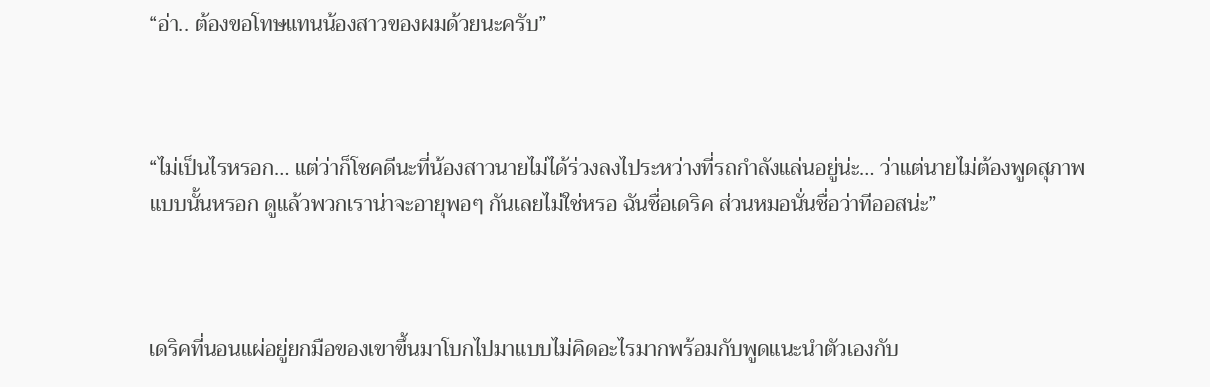“อ่า.. ต้องขอโทษแทนน้องสาวของผมด้วยนะครับ”



“ไม่เป็นไรหรอก… แต่ว่าก็โชคดีนะที่น้องสาวนายไม่ได้ร่วงลงไประหว่างที่รถกำลังแล่นอยู่น่ะ… ว่าแต่นายไม่ต้องพูดสุภาพแบบนั้นหรอก ดูแล้วพวกเราน่าจะอายุพอๆ กันเลยไม่ใช่หรอ ฉันชื่อเดริค ส่วนหมอนั่นชื่อว่าทีออสน่ะ”



เดริคที่นอนแผ่อยู่ยกมือของเขาขึ้นมาโบกไปมาแบบไม่คิดอะไรมากพร้อมกับพูดแนะนำตัวเองกับ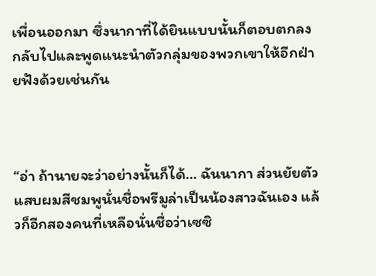เพื่อนออกมา ซึ่งนากาที่ได้ยินแบบนั้นก็ตอบตกลงกลับไปและพูดแนะนำตัวกลุ่มของพวกเขาให้อีกฝ่ายฟังด้วยเช่นกัน



“อ่า ถ้านายจะว่าอย่างนั้นก็ได้… ฉันนากา ส่วนยัยตัวแสบผมสีชมพูนั่นชื่อพรีมูล่าเป็นน้องสาวฉันเอง แล้วก็อีกสองคนที่เหลือนั่นชื่อว่าเซซิ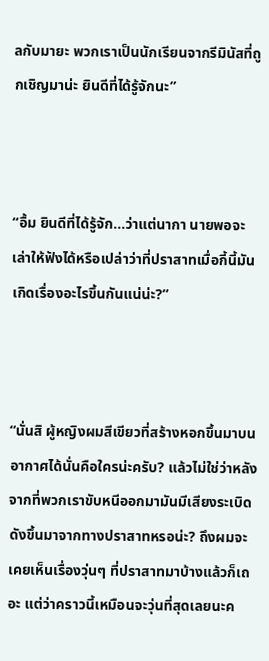ลกับมายะ พวกเราเป็นนักเรียนจากรีมินัสที่ถูกเชิญมาน่ะ ยินดีที่ได้รู้จักนะ”



“อื้ม ยินดีที่ได้รู้จัก…ว่าแต่นากา นายพอจะเล่าให้ฟังได้หรือเปล่าว่าที่ปราสาทเมื่อกี้นี้มันเกิดเรื่องอะไรขึ้นกันแน่น่ะ?”



“นั่นสิ ผู้หญิงผมสีเขียวที่สร้างหอกขึ้นมาบนอากาศได้นั่นคือใครน่ะครับ? แล้วไม่ใช่ว่าหลังจากที่พวกเราขับหนีออกมามันมีเสียงระเบิดดังขึ้นมาจากทางปราสาทหรอน่ะ? ถึงผมจะเคยเห็นเรื่องวุ่นๆ ที่ปราสาทมาบ้างแล้วก็เถอะ แต่ว่าคราวนี้เหมือนจะวุ่นที่สุดเลยนะค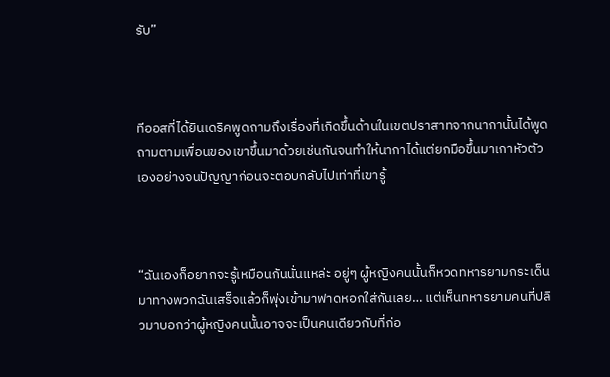รับ”



ทีออสที่ได้ยินเดริคพูดถามถึงเรื่องที่เกิดขึ้นด้านในเขตปราสาทจากนากานั้นได้พูดถามตามเพื่อนของเขาขึ้นมาด้วยเช่นกันจนทำให้นากาได้แต่ยกมือขึ้นมาเกาหัวตัวเองอย่างจนปัญญาก่อนจะตอบกลับไปเท่าที่เขารู้



“ฉันเองก็อยากจะรู้เหมือนกันนั่นแหล่ะ อยู่ๆ ผู้หญิงคนนั้นก็หวดทหารยามกระเด็นมาทางพวกฉันเสร็จแล้วก็พุ่งเข้ามาฟาดหอกใส่กันเลย… แต่เห็นทหารยามคนที่ปลิวมาบอกว่าผู้หญิงคนนั้นอาจจะเป็นคนเดียวกับที่ก่อ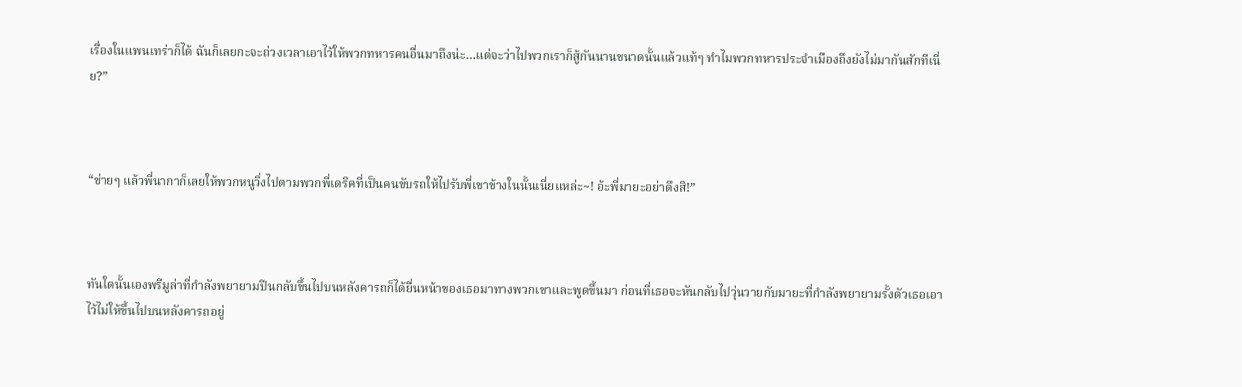เรื่องในแพนเทร่าก็ได้ ฉันก็เลยกะจะถ่วงเวลาเอาไว้ให้พวกทหารคนอื่นมาถึงน่ะ…แต่จะว่าไปพวกเราก็สู้กันนานขนาดนั้นแล้วแท้ๆ ทำไมพวกทหารประจำเมืองถึงยังไม่มากันสักทีเนี่ย?”



“ช่ายๆ แล้วพี่นากาก็เลยให้พวกหนูวิ่งไปตามพวกพี่เดริคที่เป็นคนขับรถให้ไปรับพี่เขาข้างในนั้นเนี่ยแหล่ะ~! อ้ะพี่มายะอย่าดึงสิ!”



ทันใดนั้นเองพรีมูล่าที่กำลังพยายามปีนกลับขึ้นไปบนหลังคารถก็ได้ยื่นหน้าของเธอมาทางพวกเขาและพูดขึ้นมา ก่อนที่เธอจะหันกลับไปวุ่นวายกับมายะที่กำลังพยายามรั้งตัวเธอเอาไว้ไม่ให้ขึ้นไปบนหลังคารถอยู่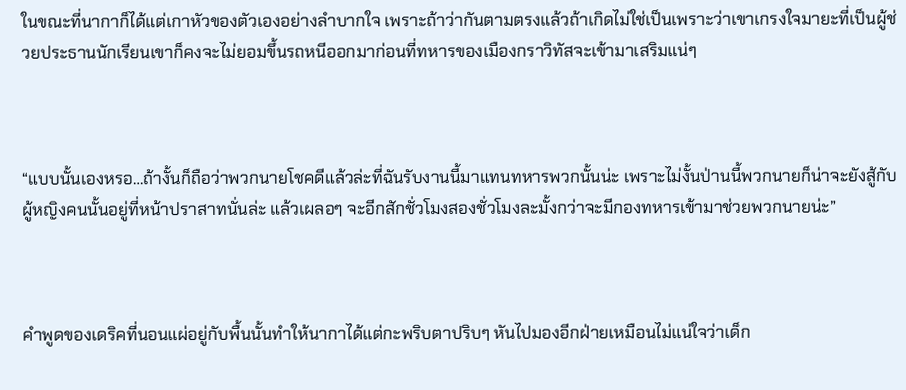ในขณะที่นากาก็ได้แต่เกาหัวของตัวเองอย่างลำบากใจ เพราะถ้าว่ากันตามตรงแล้วถ้าเกิดไม่ใช่เป็นเพราะว่าเขาเกรงใจมายะที่เป็นผู้ช่วยประธานนักเรียนเขาก็คงจะไม่ยอมขึ้นรถหนีออกมาก่อนที่ทหารของเมืองกราวิทัสจะเข้ามาเสริมแน่ๆ



“แบบนั้นเองหรอ…ถ้างั้นก็ถือว่าพวกนายโชคดีแล้วล่ะที่ฉันรับงานนี้มาแทนทหารพวกนั้นน่ะ เพราะไม่งั้นป่านนี้พวกนายก็น่าจะยังสู้กับผู้หญิงคนนั้นอยู่ที่หน้าปราสาทนั่นล่ะ แล้วเผลอๆ จะอีกสักชั่วโมงสองชั่วโมงละมั้งกว่าจะมีกองทหารเข้ามาช่วยพวกนายน่ะ”



คำพูดของเดริคที่นอนแผ่อยู่กับพื้นนั้นทำให้นากาได้แต่กะพริบตาปริบๆ หันไปมองอีกฝ่ายเหมือนไม่แน่ใจว่าเด็ก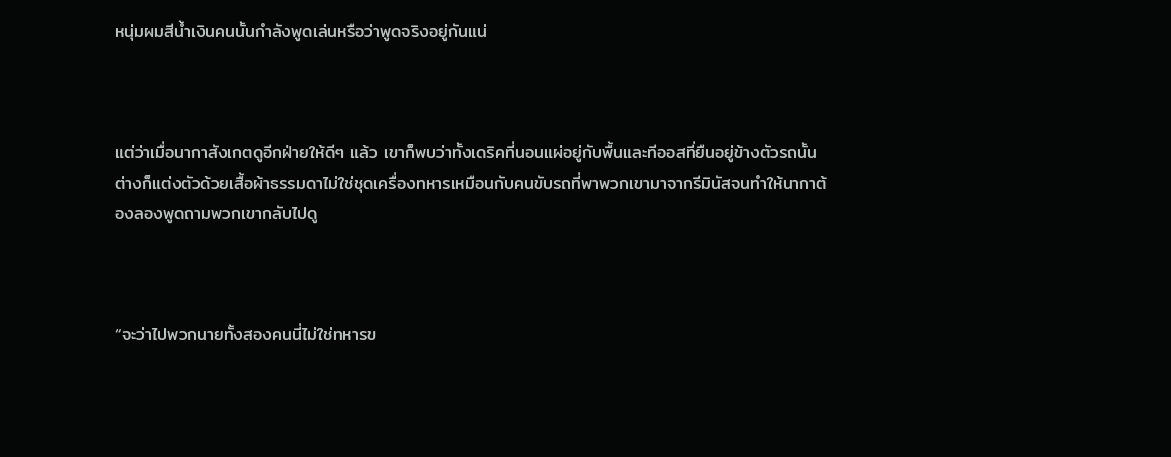หนุ่มผมสีน้ำเงินคนนั้นกำลังพูดเล่นหรือว่าพูดจริงอยู่กันแน่



แต่ว่าเมื่อนากาสังเกตดูอีกฝ่ายให้ดีๆ แล้ว เขาก็พบว่าทั้งเดริคที่นอนแผ่อยู่กับพื้นและทีออสที่ยืนอยู่ข้างตัวรถนั้นต่างก็แต่งตัวด้วยเสื้อผ้าธรรมดาไม่ใช่ชุดเครื่องทหารเหมือนกับคนขับรถที่พาพวกเขามาจากรีมินัสจนทำให้นากาต้องลองพูดถามพวกเขากลับไปดู



“จะว่าไปพวกนายทั้งสองคนนี่ไม่ใช่ทหารข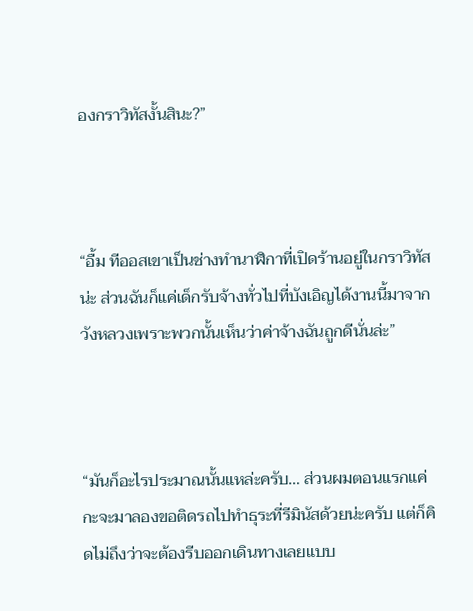องกราวิทัสงั้นสินะ?”



“อื้ม ทีออสเขาเป็นช่างทำนาฬิกาที่เปิดร้านอยู่ในกราวิทัสน่ะ ส่วนฉันก็แค่เด็กรับจ้างทั่วไปที่บังเอิญได้งานนี้มาจากวังหลวงเพราะพวกนั้นเห็นว่าค่าจ้างฉันถูกดีนั่นล่ะ”



“มันก็อะไรประมาณนั้นแหล่ะครับ… ส่วนผมตอนแรกแค่กะจะมาลองขอติดรถไปทำธุระที่รีมินัสด้วยน่ะครับ แต่ก็คิดไม่ถึงว่าจะต้องรีบออกเดินทางเลยแบบ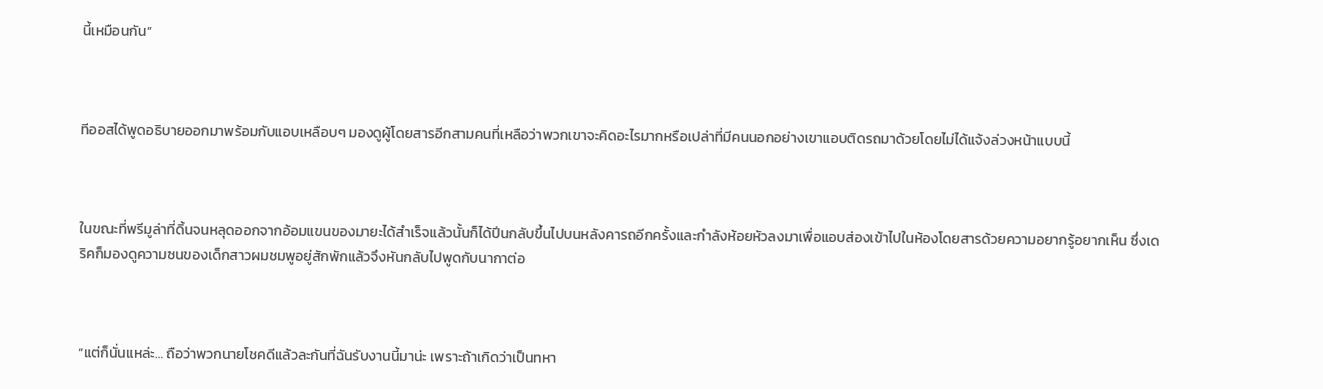นี้เหมือนกัน”



ทีออสได้พูดอธิบายออกมาพร้อมกับแอบเหลือบๆ มองดูผู้โดยสารอีกสามคนที่เหลือว่าพวกเขาจะคิดอะไรมากหรือเปล่าที่มีคนนอกอย่างเขาแอบติดรถมาด้วยโดยไม่ได้แจ้งล่วงหน้าแบบนี้



ในขณะที่พรีมูล่าที่ดิ้นจนหลุดออกจากอ้อมแขนของมายะได้สำเร็จแล้วนั้นก็ได้ปีนกลับขึ้นไปบนหลังคารถอีกครั้งและกำลังห้อยหัวลงมาเพื่อแอบส่องเข้าไปในห้องโดยสารด้วยความอยากรู้อยากเห็น ซึ่งเดริคก็มองดูความซนของเด็กสาวผมชมพูอยู่สักพักแล้วจึงหันกลับไปพูดกับนากาต่อ



“แต่ก็นั่นแหล่ะ… ถือว่าพวกนายโชคดีแล้วละกันที่ฉันรับงานนี้มาน่ะ เพราะถ้าเกิดว่าเป็นทหา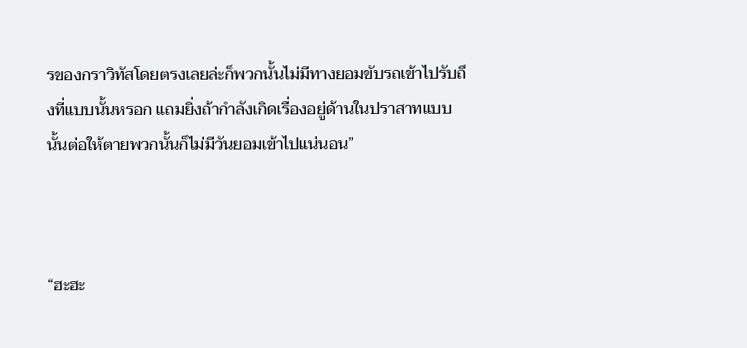รของกราวิทัสโดยตรงเลยล่ะก็พวกนั้นไม่มีทางยอมขับรถเข้าไปรับถึงที่แบบนั้นหรอก แถมยิ่งถ้ากำลังเกิดเรื่องอยู่ด้านในปราสาทแบบนั้นต่อให้ตายพวกนั้นก็ไม่มีวันยอมเข้าไปแน่นอน”



“ฮะฮะ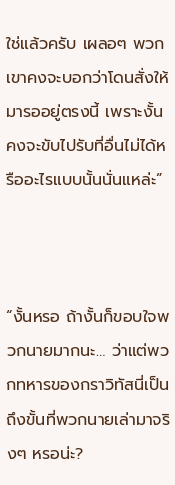ใช่แล้วครับ เผลอๆ พวกเขาคงจะบอกว่าโดนสั่งให้มารออยู่ตรงนี้ เพราะงั้นคงจะขับไปรับที่อื่นไม่ได้หรืออะไรแบบนั้นนั่นแหล่ะ”



“งั้นหรอ ถ้างั้นก็ขอบใจพวกนายมากนะ… ว่าแต่พวกทหารของกราวิทัสนี่เป็นถึงขั้นที่พวกนายเล่ามาจริงๆ หรอน่ะ?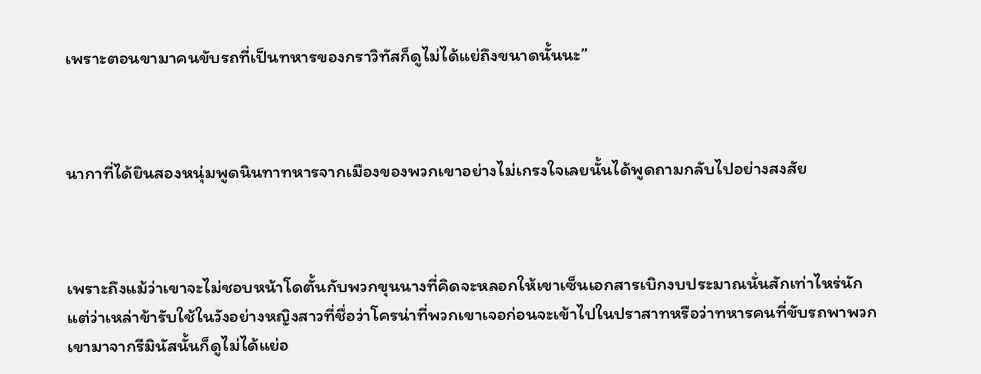เพราะตอนขามาคนขับรถที่เป็นทหารของกราวิทัสก็ดูไม่ได้แย่ถึงขนาดนั้นนะ”



นากาที่ได้ยินสองหนุ่มพูดนินทาทหารจากเมืองของพวกเขาอย่างไม่เกรงใจเลยนั้นได้พูดถามกลับไปอย่างสงสัย



เพราะถึงแม้ว่าเขาจะไม่ชอบหน้าโดตั้นกับพวกขุนนางที่คิดจะหลอกให้เขาเซ็นเอกสารเบิกงบประมาณนั่นสักเท่าไหร่นัก แต่ว่าเหล่าข้ารับใช้ในวังอย่างหญิงสาวที่ชื่อว่าโครน่าที่พวกเขาเจอก่อนจะเข้าไปในปราสาทหรือว่าทหารคนที่ขับรถพาพวกเขามาจากรีมินัสนั้นก็ดูไม่ได้แย่อ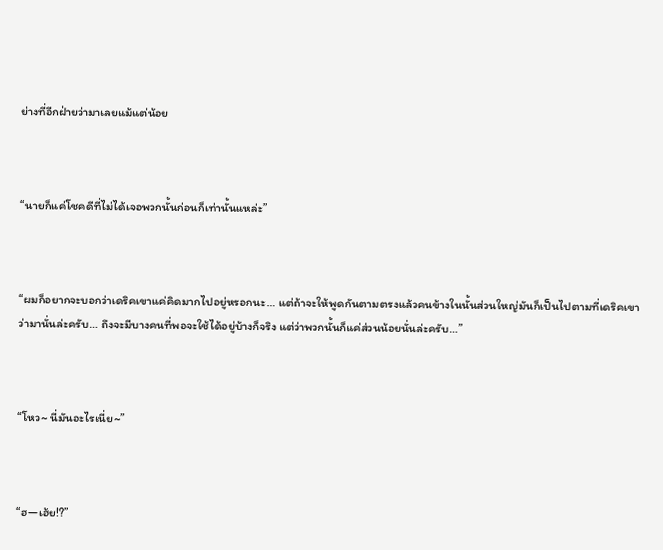ย่างที่อีกฝ่ายว่ามาเลยแม้แต่น้อย



“นายก็แค่โชคดีที่ไม่ได้เจอพวกนั้นก่อนก็เท่านั้นแหล่ะ”



“ผมก็อยากจะบอกว่าเดริคเขาแค่คิดมากไปอยู่หรอกนะ… แต่ถ้าจะให้พูดกันตามตรงแล้วคนข้างในนั้นส่วนใหญ่มันก็เป็นไปตามที่เดริคเขาว่ามานั่นล่ะครับ… ถึงจะมีบางคนที่พอจะใช้ได้อยู่บ้างก็จริง แต่ว่าพวกนั้นก็แค่ส่วนน้อยนั่นล่ะครับ…”



“โหว~ นี่มันอะไรเนี่ย~”



“ฮ—เฮ้ย!?”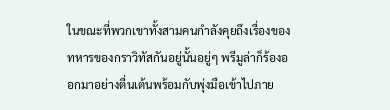ในขณะที่พวกเขาทั้งสามคนกำลังคุยถึงเรื่องของทหารของกราวิทัสกันอยู่นั้นอยู่ๆ พรีมูล่าก็ร้องออกมาอย่างตื่นเต้นพร้อมกับพุ่งมือเข้าไปภาย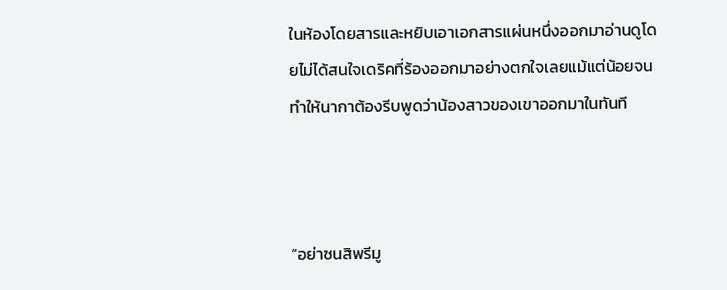ในห้องโดยสารและหยิบเอาเอกสารแผ่นหนึ่งออกมาอ่านดูโดยไม่ได้สนใจเดริคที่ร้องออกมาอย่างตกใจเลยแม้แต่น้อยจนทำให้นากาต้องรีบพูดว่าน้องสาวของเขาออกมาในทันที



“อย่าซนสิพรีมู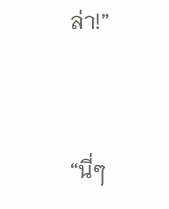ล่า!”



“นี่ๆ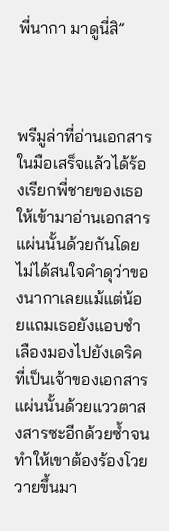พี่นากา มาดูนี่สิ”



พรีมูล่าที่อ่านเอกสารในมือเสร็จแล้วได้ร้องเรียกพี่ชายของเธอให้เข้ามาอ่านเอกสารแผ่นนั้นด้วยกันโดยไม่ได้สนใจคำดุว่าของนากาเลยแม้แต่น้อยแถมเธอยังแอบชำเลืองมองไปยังเดริคที่เป็นเจ้าของเอกสารแผ่นนั้นด้วยแววตาสงสารซะอีกด้วยซ้ำจนทำให้เขาต้องร้องโวยวายขึ้นมา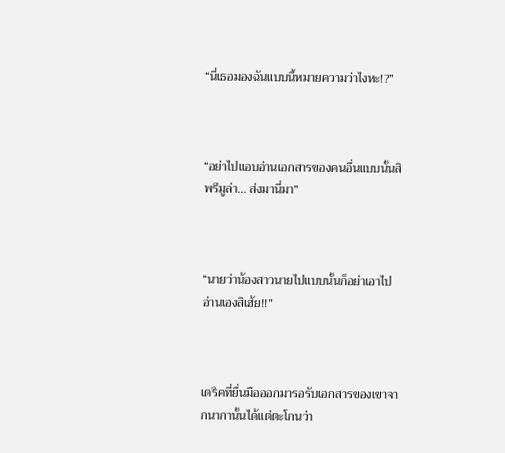“นี่เธอมองฉันแบบนี้หมายความว่าไงหะ!?”



“อย่าไปแอบอ่านเอกสารของคนอื่นแบบนั้นสิพรีมูล่า… ส่งมานี่มา”



“นายว่าน้องสาวนายไปแบบนั้นก็อย่าเอาไปอ่านเองสิเฮ้ย!!”



เดริคที่ยื่นมือออกมารอรับเอกสารของเขาจากนากานั้นได้แต่ตะโกนว่า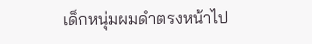เด็กหนุ่มผมดำตรงหน้าไป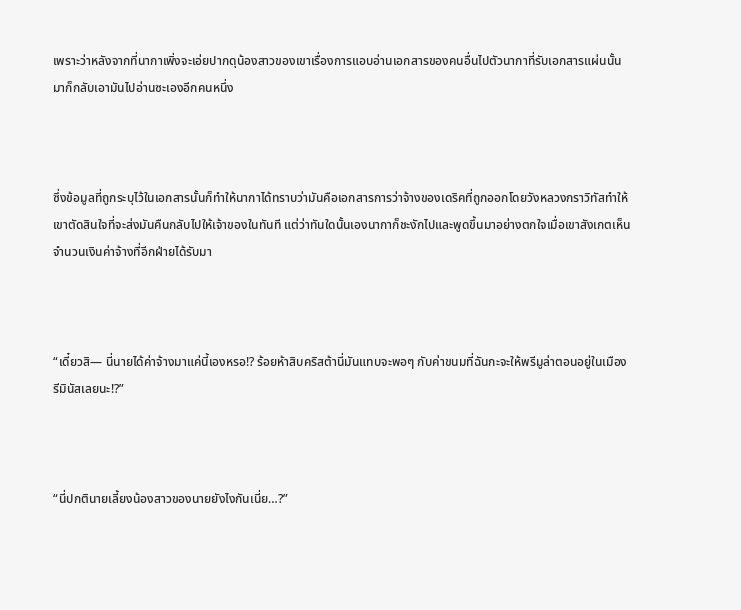เพราะว่าหลังจากที่นากาเพิ่งจะเอ่ยปากดุน้องสาวของเขาเรื่องการแอบอ่านเอกสารของคนอื่นไปตัวนากาที่รับเอกสารแผ่นนั้นมาก็กลับเอามันไปอ่านซะเองอีกคนหนึ่ง



ซึ่งข้อมูลที่ถูกระบุไว้ในเอกสารนั้นก็ทำให้นากาได้ทราบว่ามันคือเอกสารการว่าจ้างของเดริคที่ถูกออกโดยวังหลวงกราวิทัสทำให้เขาตัดสินใจที่จะส่งมันคืนกลับไปให้เจ้าของในทันที แต่ว่าทันใดนั้นเองนากาก็ชะงักไปและพูดขึ้นมาอย่างตกใจเมื่อเขาสังเกตเห็นจำนวนเงินค่าจ้างที่อีกฝ่ายได้รับมา



“เดี๋ยวสิ— นี่นายได้ค่าจ้างมาแค่นี้เองหรอ!? ร้อยห้าสิบคริสต้านี่มันแทบจะพอๆ กับค่าขนมที่ฉันกะจะให้พรีมูล่าตอนอยู่ในเมืองรีมินัสเลยนะ!?”



“นี่ปกตินายเลี้ยงน้องสาวของนายยังไงกันเนี่ย…?”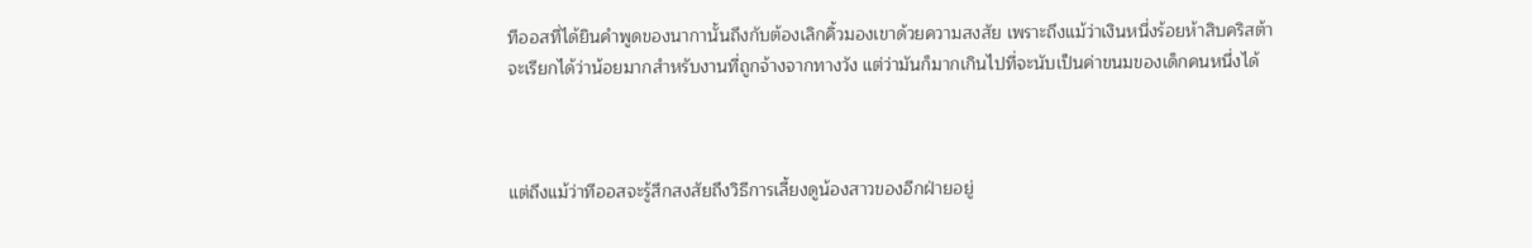ทีออสที่ได้ยินคำพูดของนากานั้นถึงกับต้องเลิกคิ้วมองเขาด้วยความสงสัย เพราะถึงแม้ว่าเงินหนึ่งร้อยห้าสิบคริสต้าจะเรียกได้ว่าน้อยมากสำหรับงานที่ถูกจ้างจากทางวัง แต่ว่ามันก็มากเกินไปที่จะนับเป็นค่าขนมของเด็กคนหนึ่งได้



แต่ถึงแม้ว่าทีออสจะรู้สึกสงสัยถึงวิธีการเลี้ยงดูน้องสาวของอีกฝ่ายอยู่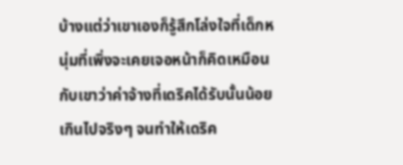บ้างแต่ว่าเขาเองก็รู้สึกโล่งใจที่เด็กหนุ่มที่เพิ่งจะเคยเจอหน้าก็คิดเหมือนกับเขาว่าค่าจ้างที่เดริคได้รับนั้นน้อยเกินไปจริงๆ จนทำให้เดริค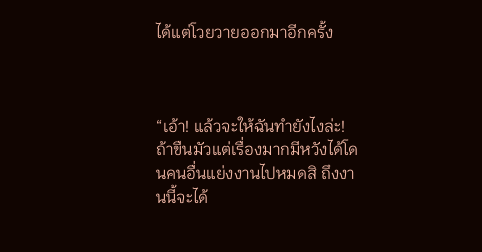ได้แต่โวยวายออกมาอีกครั้ง



“เอ้า! แล้วจะให้ฉันทำยังไงล่ะ! ถ้าขืนมัวแต่เรื่องมากมีหวังได้โดนคนอื่นแย่งงานไปหมดสิ ถึงงานนี้จะได้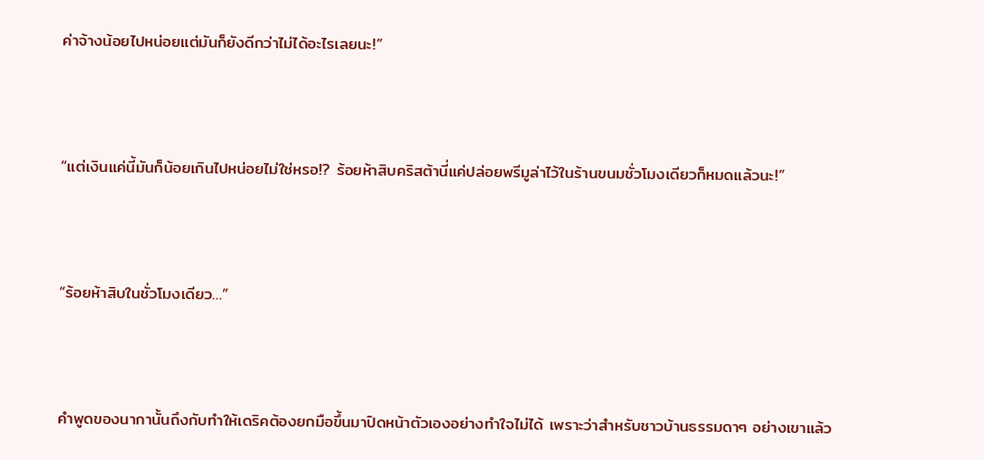ค่าจ้างน้อยไปหน่อยแต่มันก็ยังดีกว่าไม่ได้อะไรเลยนะ!”



“แต่เงินแค่นี้มันก็น้อยเกินไปหน่อยไม่ใช่หรอ!? ร้อยห้าสิบคริสต้านี่แค่ปล่อยพรีมูล่าไว้ในร้านขนมชั่วโมงเดียวก็หมดแล้วนะ!”



“ร้อยห้าสิบในชั่วโมงเดียว…”



คำพูดของนากานั้นถึงกับทำให้เดริคต้องยกมือขึ้นมาปิดหน้าตัวเองอย่างทำใจไม่ได้ เพราะว่าสำหรับชาวบ้านธรรมดาๆ อย่างเขาแล้ว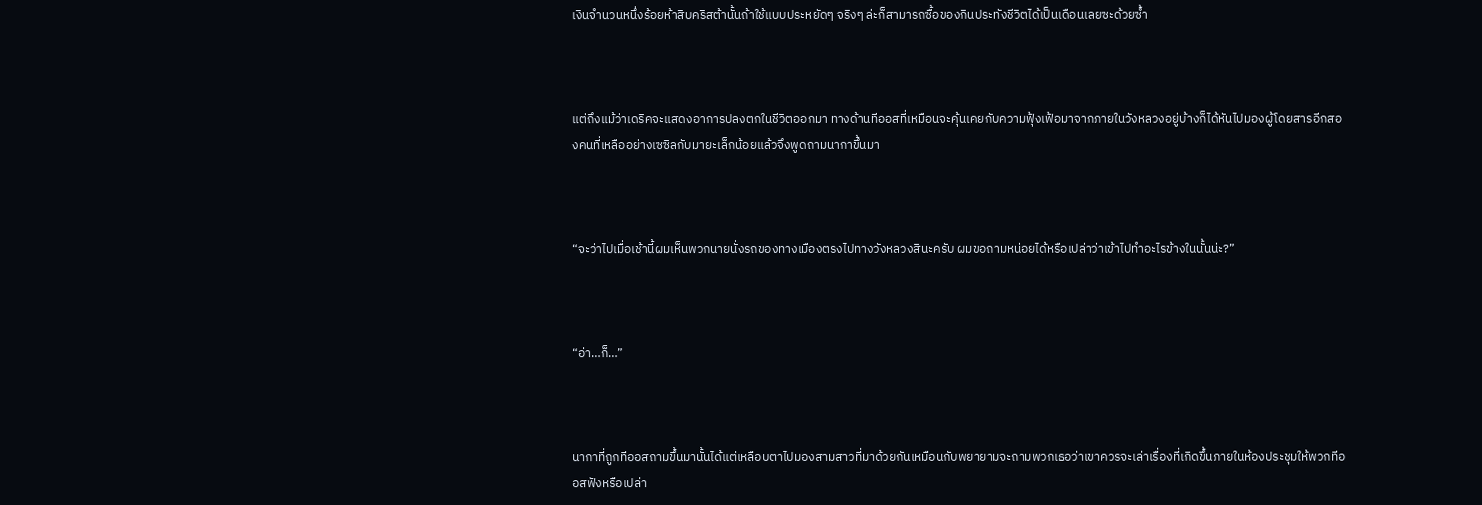เงินจำนวนหนึ่งร้อยห้าสิบคริสต้านั้นถ้าใช้แบบประหยัดๆ จริงๆ ล่ะก็สามารถซื้อของกินประทังชีวิตได้เป็นเดือนเลยซะด้วยซ้ำ



แต่ถึงแม้ว่าเดริคจะแสดงอาการปลงตกในชีวิตออกมา ทางด้านทีออสที่เหมือนจะคุ้นเคยกับความฟุ้งเฟ้อมาจากภายในวังหลวงอยู่บ้างก็ได้หันไปมองผู้โดยสารอีกสองคนที่เหลืออย่างเซซิลกับมายะเล็กน้อยแล้วจึงพูดถามนากาขึ้นมา



“จะว่าไปเมื่อเช้านี้ผมเห็นพวกนายนั่งรถของทางเมืองตรงไปทางวังหลวงสินะครับ ผมขอถามหน่อยได้หรือเปล่าว่าเข้าไปทำอะไรข้างในนั้นน่ะ?”



“อ่า…ก็…”



นากาที่ถูกทีออสถามขึ้นมานั้นได้แต่เหลือบตาไปมองสามสาวที่มาด้วยกันเหมือนกับพยายามจะถามพวกเธอว่าเขาควรจะเล่าเรื่องที่เกิดขึ้นภายในห้องประชุมให้พวกทีออสฟังหรือเปล่า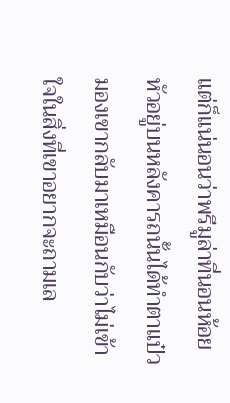แต่ก็แน่นอนว่าพรีมูล่าที่นอนห้อยหัวอยู่บนหลังคารถนั้นได้ทำตาแป๋วมองเขากลับมาเหมือนกับว่าไม่เข้าใจในสิ่งที่เขาอยากจะถามเล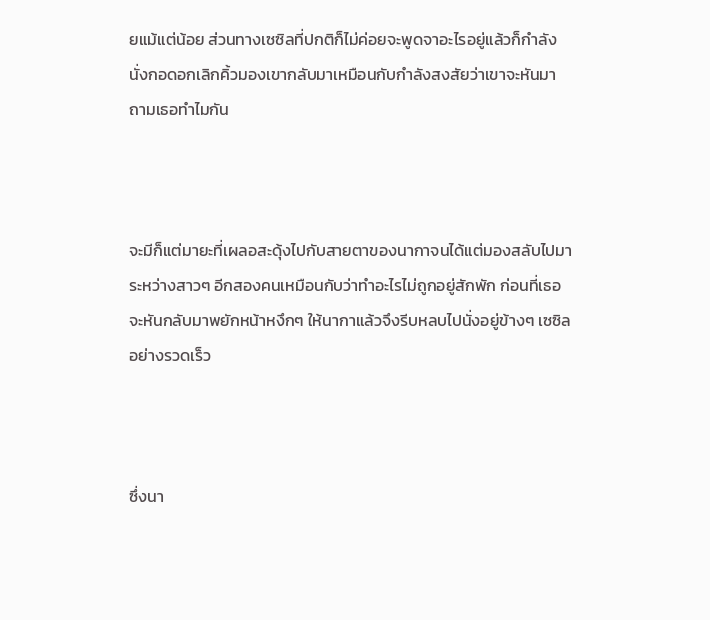ยแม้แต่น้อย ส่วนทางเซซิลที่ปกติก็ไม่ค่อยจะพูดจาอะไรอยู่แล้วก็กำลังนั่งกอดอกเลิกคิ้วมองเขากลับมาเหมือนกับกำลังสงสัยว่าเขาจะหันมาถามเธอทำไมกัน



จะมีก็แต่มายะที่เผลอสะดุ้งไปกับสายตาของนากาจนได้แต่มองสลับไปมาระหว่างสาวๆ อีกสองคนเหมือนกับว่าทำอะไรไม่ถูกอยู่สักพัก ก่อนที่เธอจะหันกลับมาพยักหน้าหงึกๆ ให้นากาแล้วจึงรีบหลบไปนั่งอยู่ข้างๆ เซซิลอย่างรวดเร็ว



ซึ่งนา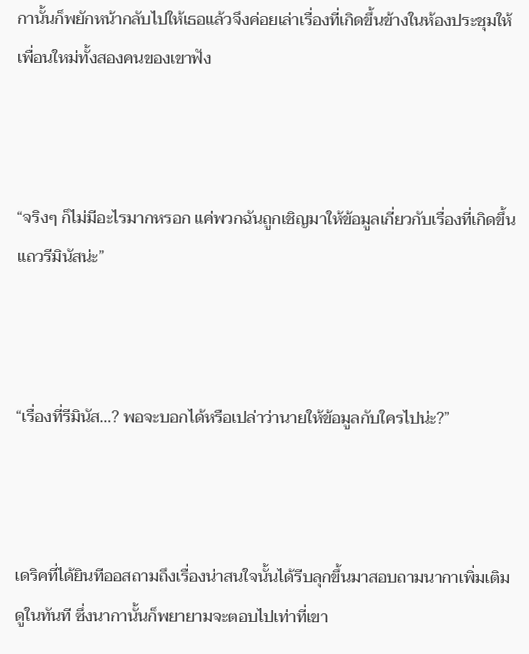กานั้นก็พยักหน้ากลับไปให้เธอแล้วจึงค่อยเล่าเรื่องที่เกิดขึ้นข้างในห้องประชุมให้เพื่อนใหม่ทั้งสองคนของเขาฟัง



“จริงๆ ก็ไม่มีอะไรมากหรอก แค่พวกฉันถูกเชิญมาให้ข้อมูลเกี่ยวกับเรื่องที่เกิดขึ้นแถวรีมินัสน่ะ”



“เรื่องที่รีมินัส…? พอจะบอกได้หรือเปล่าว่านายให้ข้อมูลกับใครไปน่ะ?”



เดริคที่ได้ยินทีออสถามถึงเรื่องน่าสนใจนั้นได้รีบลุกขึ้นมาสอบถามนากาเพิ่มเติมดูในทันที ซึ่งนากานั้นก็พยายามจะตอบไปเท่าที่เขา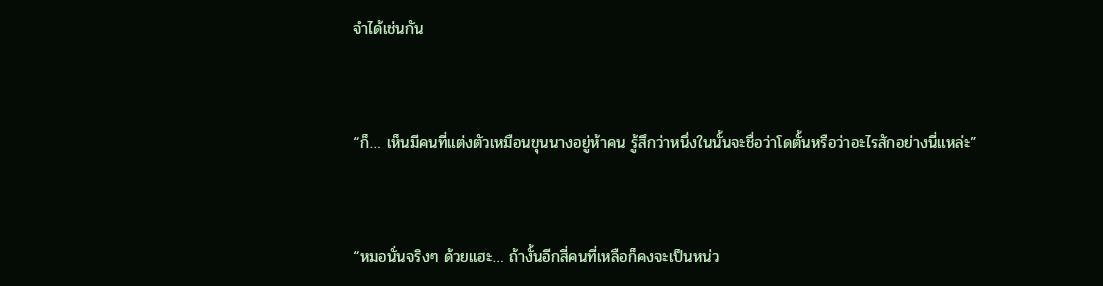จำได้เช่นกัน



“ก็… เห็นมีคนที่แต่งตัวเหมือนขุนนางอยู่ห้าคน รู้สึกว่าหนึ่งในนั้นจะชื่อว่าโดตั้นหรือว่าอะไรสักอย่างนี่แหล่ะ”



“หมอนั่นจริงๆ ด้วยแฮะ… ถ้างั้นอีกสี่คนที่เหลือก็คงจะเป็นหน่ว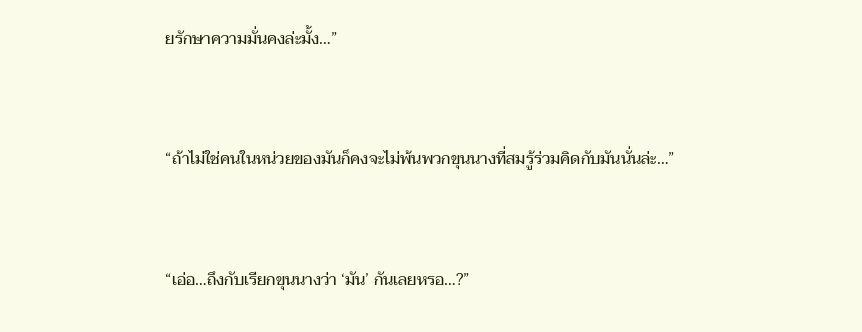ยรักษาความมั่นคงล่ะมั้ง…”



“ถ้าไม่ใช่คนในหน่วยของมันก็คงจะไม่พ้นพวกขุนนางที่สมรู้ร่วมคิดกับมันนั่นล่ะ…”



“เอ่อ…ถึงกับเรียกขุนนางว่า ‘มัน’ กันเลยหรอ…?”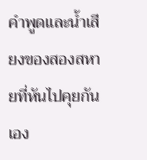คำพูดและน้ำเสียงของสองสหายที่หันไปคุยกันเอง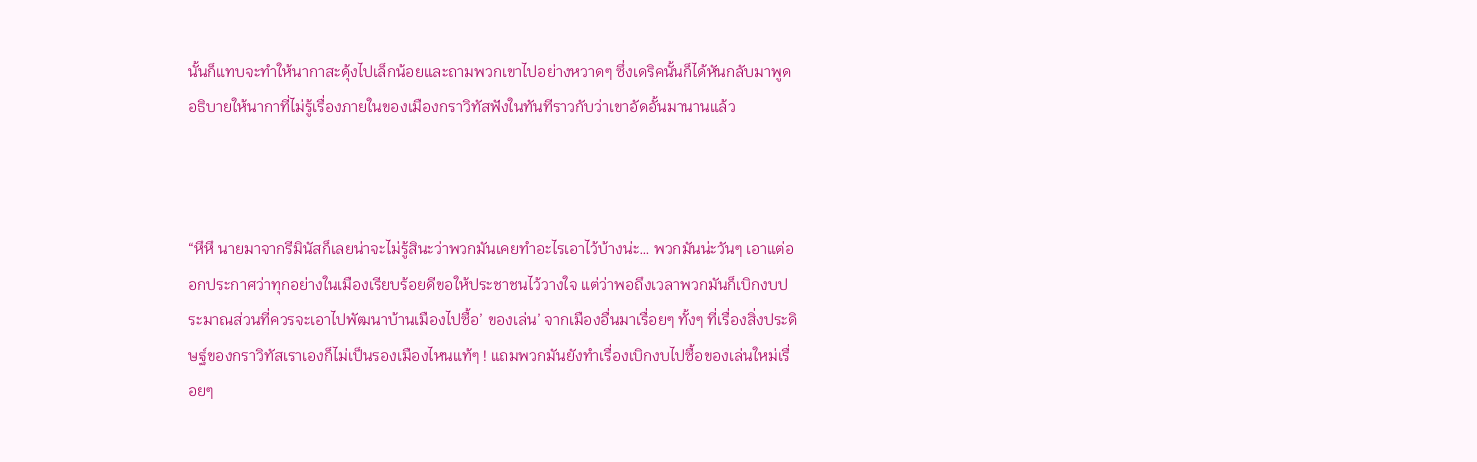นั้นก็แทบจะทำให้นากาสะดุ้งไปเล็กน้อยและถามพวกเขาไปอย่างหวาดๆ ซึ่งเดริคนั้นก็ได้หันกลับมาพูดอธิบายให้นากาที่ไม่รู้เรื่องภายในของเมืองกราวิทัสฟังในทันทีราวกับว่าเขาอัดอั้นมานานแล้ว



“หึหึ นายมาจากรีมินัสก็เลยน่าจะไม่รู้สินะว่าพวกมันเคยทำอะไรเอาไว้บ้างน่ะ… พวกมันน่ะวันๆ เอาแต่ออกประกาศว่าทุกอย่างในเมืองเรียบร้อยดีขอให้ประชาชนไว้วางใจ แต่ว่าพอถึงเวลาพวกมันก็เบิกงบประมาณส่วนที่ควรจะเอาไปพัฒนาบ้านเมืองไปซื้อ’ ของเล่น’ จากเมืองอื่นมาเรื่อยๆ ทั้งๆ ที่เรื่องสิ่งประดิษฐ์ของกราวิทัสเราเองก็ไม่เป็นรองเมืองไหนแท้ๆ ! แถมพวกมันยังทำเรื่องเบิกงบไปซื้อของเล่นใหม่เรื่อยๆ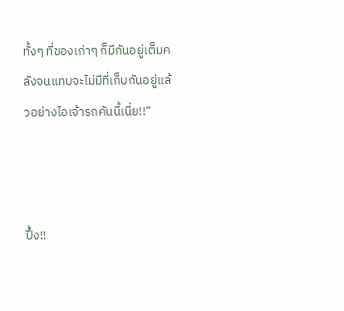ทั้งๆ ที่ของเก่าๆ ก็มีกันอยู่เต็มคลังจนแทบจะไม่มีที่เก็บกันอยู่แล้วอย่างไอเจ้ารถคันนี้เนี่ย!!”



ปึ้ง!!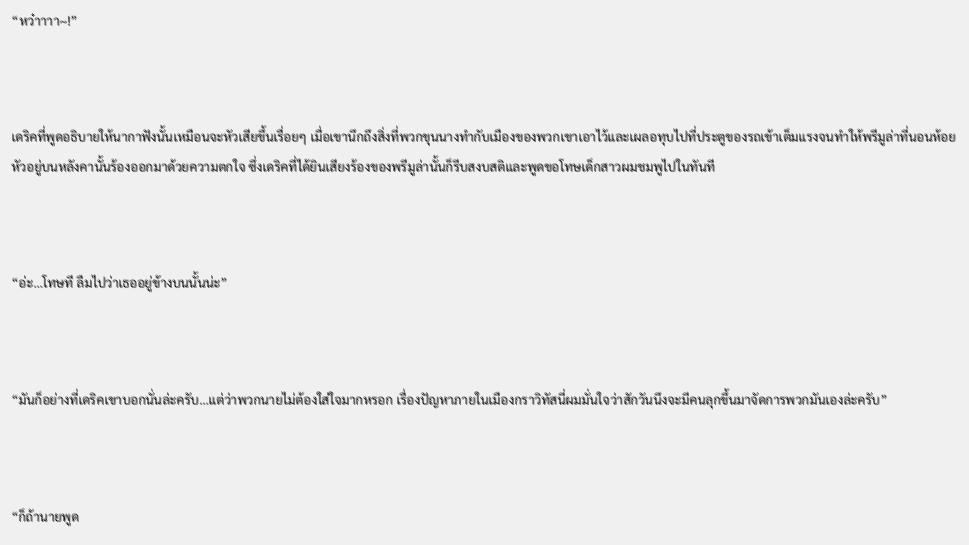“หว๋าาาา~!”



เดริคที่พูดอธิบายให้นากาฟังนั้นเหมือนจะหัวเสียขึ้นเรื่อยๆ เมื่อเขานึกถึงสิ่งที่พวกขุนนางทำกับเมืองของพวกเขาเอาไว้และเผลอทุบไปที่ประตูของรถเข้าเต็มแรงจนทำให้พรีมูล่าที่นอนห้อยหัวอยู่บนหลังคานั้นร้องออกมาด้วยความตกใจ ซึ่งเดริคที่ได้ยินเสียงร้องของพรีมูล่านั้นก็รีบสงบสติและพูดขอโทษเด็กสาวผมชมพูไปในทันที



“อ่ะ…โทษที ลืมไปว่าเธออยู่ข้างบนนั้นน่ะ”



“มันก็อย่างที่เดริคเขาบอกนั่นล่ะครับ…แต่ว่าพวกนายไม่ต้องใส่ใจมากหรอก เรื่องปัญหาภายในเมืองกราวิทัสนี่ผมมั่นใจว่าสักวันนึงจะมีคนลุกขึ้นมาจัดการพวกมันเองล่ะครับ”



“ก็ถ้านายพูด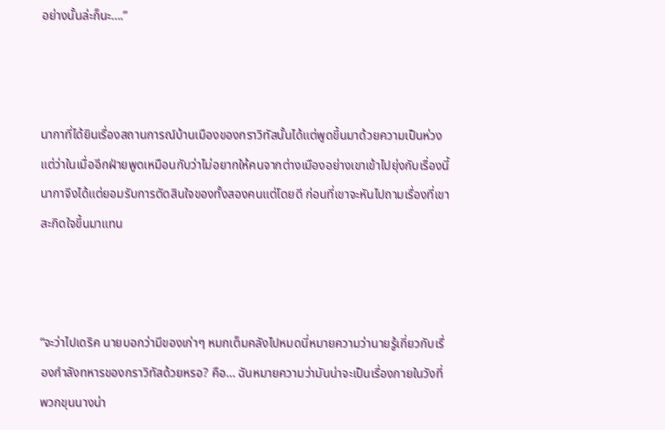อย่างนั้นล่ะก็นะ….”



นากาที่ได้ยินเรื่องสถานการณ์บ้านเมืองของกราวิทัสนั้นได้แต่พูดขึ้นมาด้วยความเป็นห่วง แต่ว่าในเมื่ออีกฝ่ายพูดเหมือนกับว่าไม่อยากให้คนจากต่างเมืองอย่างเขาเข้าไปยุ่งกับเรื่องนี้นากาจึงได้แต่ยอมรับการตัดสินใจของทั้งสองคนแต่โดยดี ก่อนที่เขาจะหันไปถามเรื่องที่เขาสะกิดใจขึ้นมาแทน



“จะว่าไปเดริค นายบอกว่ามีของเก่าๆ หมกเต็มคลังไปหมดนี่หมายความว่านายรู้เกี่ยวกับเรื่องกำลังทหารของกราวิทัสด้วยหรอ? คือ… ฉันหมายความว่ามันน่าจะเป็นเรื่องภายในวังที่พวกขุนนางน่า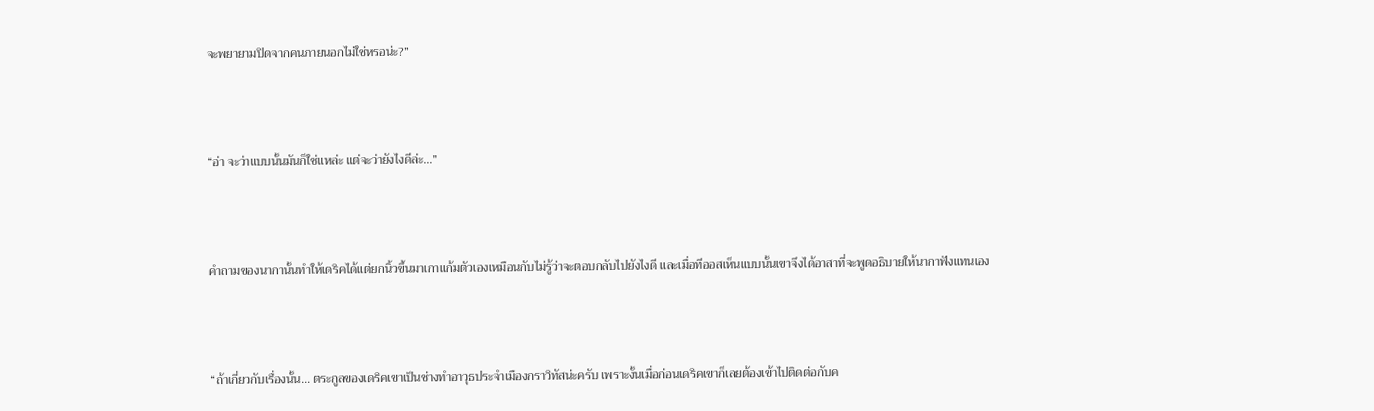จะพยายามปิดจากคนภายนอกไม่ใช่หรอน่ะ?”



“อ่า จะว่าแบบนั้นมันก็ใช่แหล่ะ แต่จะว่ายังไงดีล่ะ…”



คำถามของนากานั้นทำให้เดริคได้แต่ยกนิ้วขึ้นมาเกาแก้มตัวเองเหมือนกับไม่รู้ว่าจะตอบกลับไปยังไงดี และเมื่อทีออสเห็นแบบนั้นเขาจึงได้อาสาที่จะพูดอธิบายให้นากาฟังแทนเอง



“ถ้าเกี่ยวกับเรื่องนั้น… ตระกูลของเดริคเขาเป็นช่างทำอาวุธประจำเมืองกราวิทัสน่ะครับ เพราะงั้นเมื่อก่อนเดริคเขาก็เลยต้องเข้าไปติดต่อกับค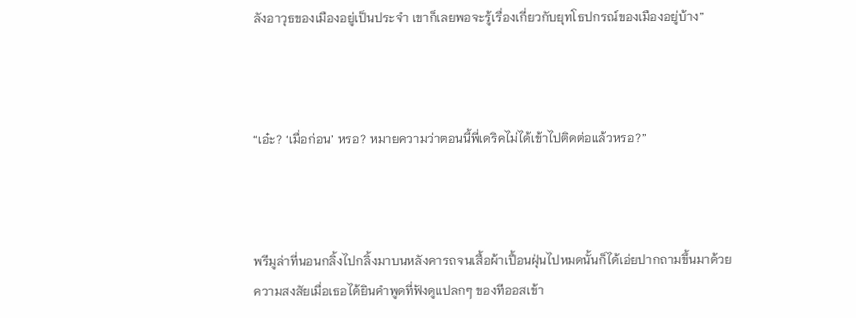ลังอาวุธของเมืองอยู่เป็นประจำ เขาก็เลยพอจะรู้เรื่องเกี่ยวกับยุทโธปกรณ์ของเมืองอยู่บ้าง”



“เอ๋ะ? ‘เมื่อก่อน’ หรอ? หมายความว่าตอนนี้พี่เดริคไม่ได้เข้าไปติดต่อแล้วหรอ?”



พรีมูล่าที่นอนกลิ้งไปกลิ้งมาบนหลังคารถจนเสื้อผ้าเปื้อนฝุ่นไปหมดนั้นก็ได้เอ่ยปากถามขึ้นมาด้วยความสงสัยเมื่อเธอได้ยินคำพูดที่ฟังดูแปลกๆ ของทีออสเข้า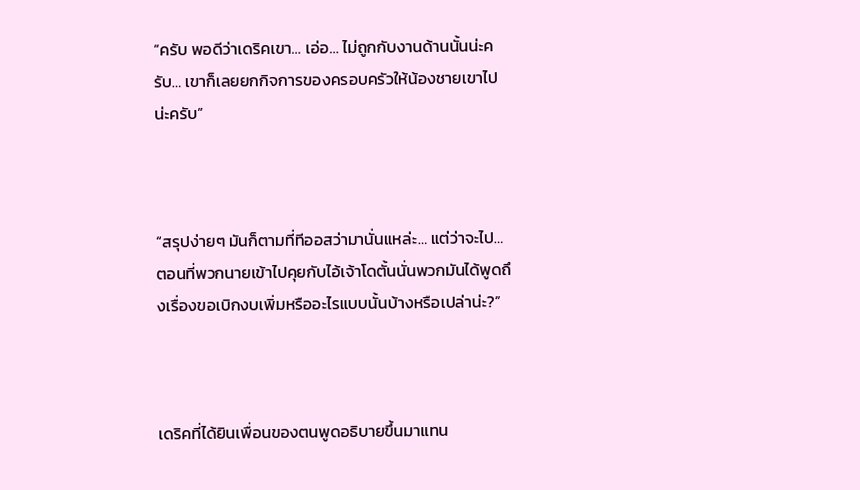“ครับ พอดีว่าเดริคเขา… เอ่อ… ไม่ถูกกับงานด้านนั้นน่ะครับ… เขาก็เลยยกกิจการของครอบครัวให้น้องชายเขาไปน่ะครับ”



“สรุปง่ายๆ มันก็ตามที่ทีออสว่ามานั่นแหล่ะ… แต่ว่าจะไป… ตอนที่พวกนายเข้าไปคุยกับไอ้เจ้าโดตั้นนั่นพวกมันได้พูดถึงเรื่องขอเบิกงบเพิ่มหรืออะไรแบบนั้นบ้างหรือเปล่าน่ะ?”



เดริคที่ได้ยินเพื่อนของตนพูดอธิบายขึ้นมาแทน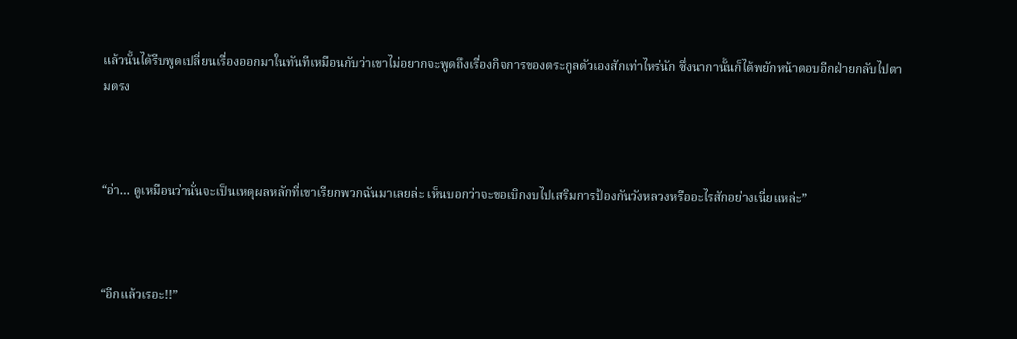แล้วนั้นได้รีบพูดเปลี่ยนเรื่องออกมาในทันทีเหมือนกับว่าเขาไม่อยากจะพูดถึงเรื่องกิจการของตระกูลตัวเองสักเท่าไหร่นัก ซึ่งนากานั้นก็ได้พยักหน้าตอบอีกฝ่ายกลับไปตามตรง



“อ่า… ดูเหมือนว่านั่นจะเป็นเหตุผลหลักที่เขาเรียกพวกฉันมาเลยล่ะ เห็นบอกว่าจะขอเบิกงบไปเสริมการป้องกันวังหลวงหรืออะไรสักอย่างเนี่ยแหล่ะ”



“อีกแล้วเรอะ!!”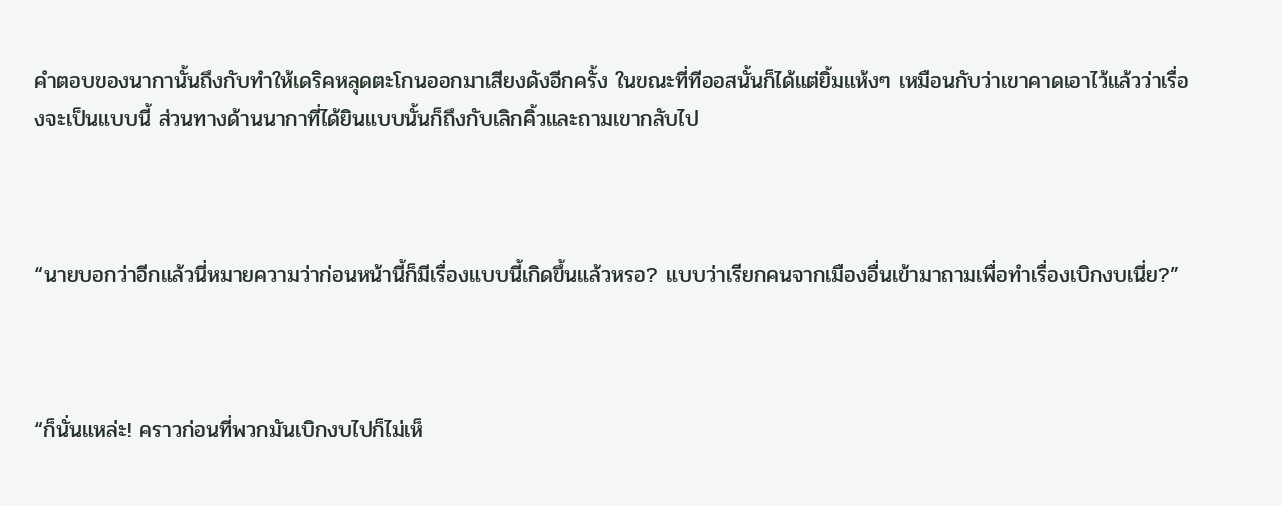คำตอบของนากานั้นถึงกับทำให้เดริคหลุดตะโกนออกมาเสียงดังอีกครั้ง ในขณะที่ทีออสนั้นก็ได้แต่ยิ้มแห้งๆ เหมือนกับว่าเขาคาดเอาไว้แล้วว่าเรื่องจะเป็นแบบนี้ ส่วนทางด้านนากาที่ได้ยินแบบนั้นก็ถึงกับเลิกคิ้วและถามเขากลับไป



“นายบอกว่าอีกแล้วนี่หมายความว่าก่อนหน้านี้ก็มีเรื่องแบบนี้เกิดขึ้นแล้วหรอ? แบบว่าเรียกคนจากเมืองอื่นเข้ามาถามเพื่อทำเรื่องเบิกงบเนี่ย?”



“ก็นั่นแหล่ะ! คราวก่อนที่พวกมันเบิกงบไปก็ไม่เห็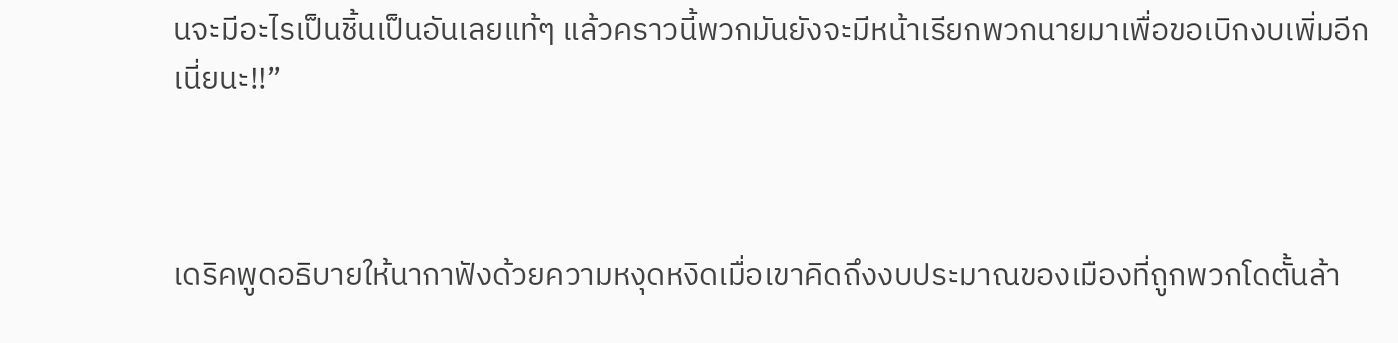นจะมีอะไรเป็นชิ้นเป็นอันเลยแท้ๆ แล้วคราวนี้พวกมันยังจะมีหน้าเรียกพวกนายมาเพื่อขอเบิกงบเพิ่มอีกเนี่ยนะ!!”



เดริคพูดอธิบายให้นากาฟังด้วยความหงุดหงิดเมื่อเขาคิดถึงงบประมาณของเมืองที่ถูกพวกโดตั้นล้า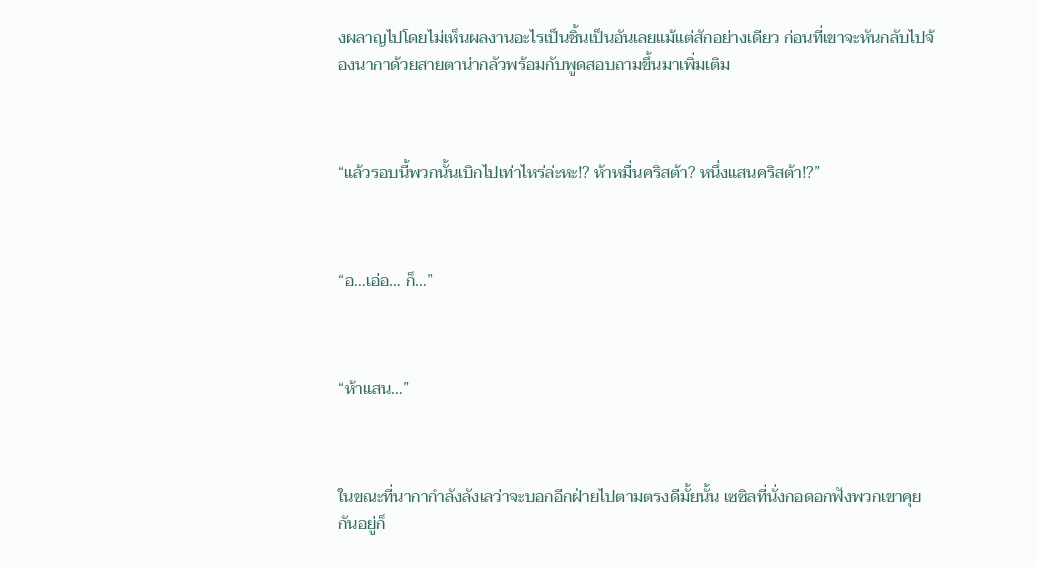งผลาญไปโดยไม่เห็นผลงานอะไรเป็นชิ้นเป็นอันเลยแม้แต่สักอย่างเดียว ก่อนที่เขาจะหันกลับไปจ้องนากาด้วยสายตาน่ากลัวพร้อมกับพูดสอบถามขึ้นมาเพิ่มเติม



“แล้วรอบนี้พวกนั้นเบิกไปเท่าไหร่ล่ะหะ!? ห้าหมื่นคริสต้า? หนึ่งแสนคริสต้า!?”



“อ…เอ่อ… ก็…”



“ห้าแสน…”



ในขณะที่นากากำลังลังเลว่าจะบอกอีกฝ่ายไปตามตรงดีมั้ยนั้น เซซิลที่นั่งกอดอกฟังพวกเขาคุยกันอยู่ก็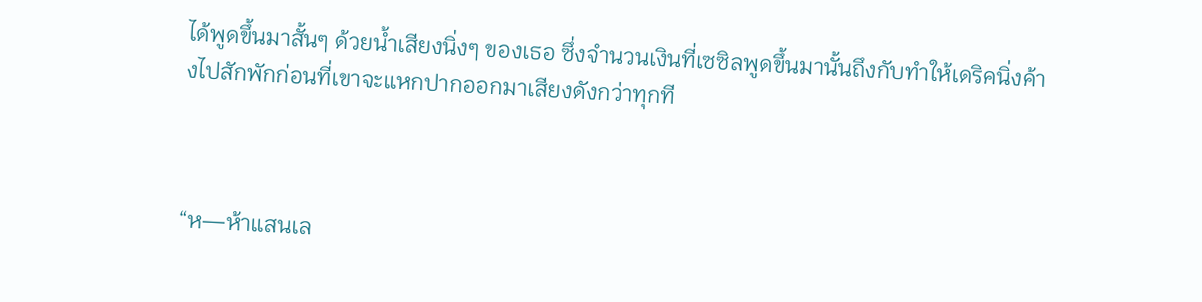ได้พูดขึ้นมาสั้นๆ ด้วยน้ำเสียงนิ่งๆ ของเธอ ซึ่งจำนวนเงินที่เซซิลพูดขึ้นมานั้นถึงกับทำให้เดริคนิ่งค้างไปสักพักก่อนที่เขาจะแหกปากออกมาเสียงดังกว่าทุกที



“ห—ห้าแสนเล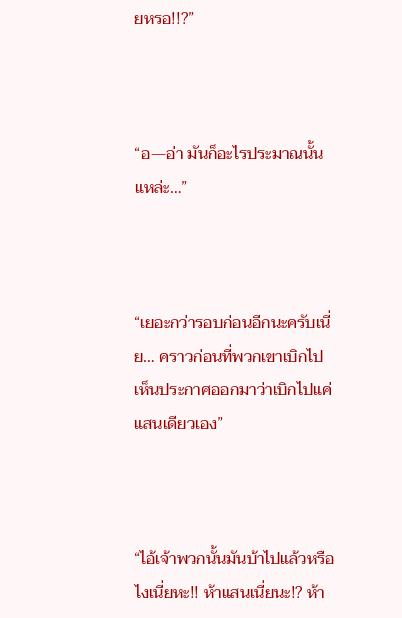ยหรอ!!?”



“อ—อ่า มันก็อะไรประมาณนั้นแหล่ะ…”



“เยอะกว่ารอบก่อนอีกนะครับเนี่ย… คราวก่อนที่พวกเขาเบิกไปเห็นประกาศออกมาว่าเบิกไปแค่แสนเดียวเอง”



“ไอ้เจ้าพวกนั้นมันบ้าไปแล้วหรือไงเนี่ยหะ!! ห้าแสนเนี่ยนะ!? ห้า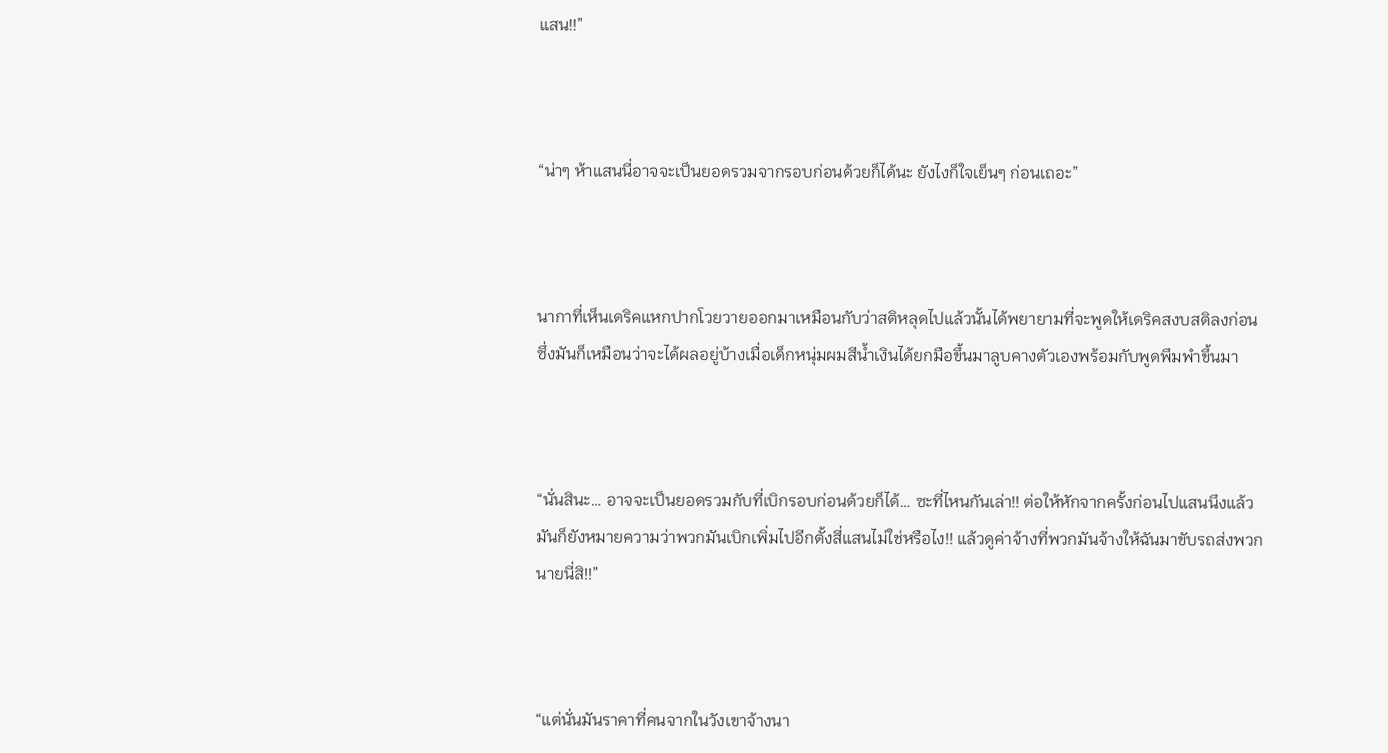แสน!!”



“น่าๆ ห้าแสนนี่อาจจะเป็นยอดรวมจากรอบก่อนด้วยก็ได้นะ ยังไงก็ใจเย็นๆ ก่อนเถอะ”



นากาที่เห็นเดริคแหกปากโวยวายออกมาเหมือนกับว่าสติหลุดไปแล้วนั้นได้พยายามที่จะพูดให้เดริคสงบสติลงก่อน ซึ่งมันก็เหมือนว่าจะได้ผลอยู่บ้างเมื่อเด็กหนุ่มผมสีน้ำเงินได้ยกมือขึ้นมาลูบคางตัวเองพร้อมกับพูดพึมพำขึ้นมา



“นั่นสินะ… อาจจะเป็นยอดรวมกับที่เบิกรอบก่อนด้วยก็ได้… ซะที่ไหนกันเล่า!! ต่อให้หักจากครั้งก่อนไปแสนนึงแล้วมันก็ยังหมายความว่าพวกมันเบิกเพิ่มไปอีกตั้งสี่แสนไม่ใช่หรือไง!! แล้วดูค่าจ้างที่พวกมันจ้างให้ฉันมาขับรถส่งพวกนายนี่สิ!!”



“แต่นั่นมันราคาที่คนจากในวังเขาจ้างนา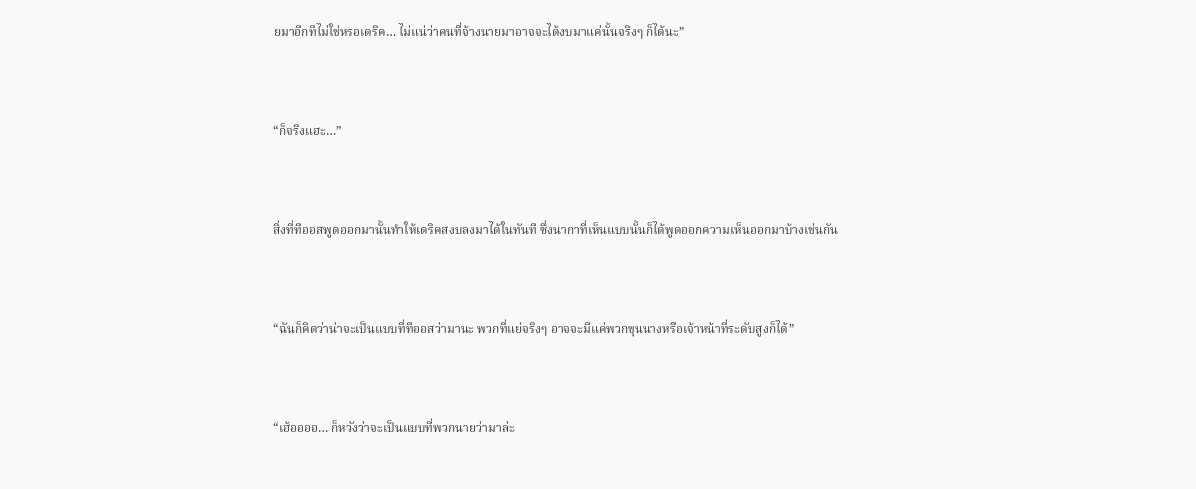ยมาอีกทีไม่ใช่หรอเดริค… ไม่แน่ว่าคนที่จ้างนายมาอาจจะได้งบมาแค่นั้นจริงๆ ก็ได้นะ”



“ก็จริงแฮะ…”



สิ่งที่ทีออสพูดออกมานั้นทำให้เดริคสงบลงมาได้ในทันที ซึ่งนากาที่เห็นแบบนั้นก็ได้พูดออกความเห็นออกมาบ้างเช่นกัน



“ฉันก็คิดว่าน่าจะเป็นแบบที่ทีออสว่ามานะ พวกที่แย่จริงๆ อาจจะมีแค่พวกขุนนางหรือเจ้าหน้าที่ระดับสูงก็ได้”



“เฮ้ออออ… ก็หวังว่าจะเป็นแบบที่พวกนายว่ามาล่ะ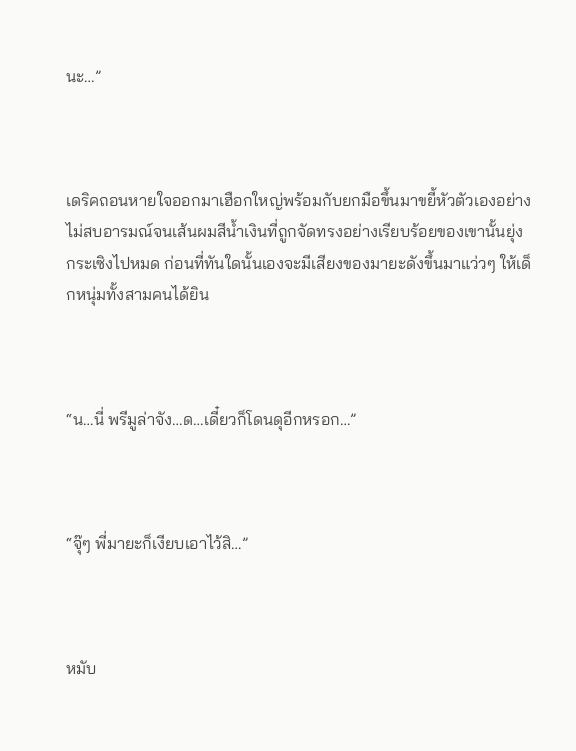นะ…”



เดริคถอนหายใจออกมาเฮือกใหญ่พร้อมกับยกมือขึ้นมาขยี้หัวตัวเองอย่างไม่สบอารมณ์จนเส้นผมสีน้ำเงินที่ถูกจัดทรงอย่างเรียบร้อยของเขานั้นยุ่งกระเซิงไปหมด ก่อนที่ทันใดนั้นเองจะมีเสียงของมายะดังขึ้นมาแว่วๆ ให้เด็กหนุ่มทั้งสามคนได้ยิน



“น…นี่ พรีมูล่าจัง…ด…เดี๋ยวก็โดนดุอีกหรอก…”



“จุ๊ๆ พี่มายะก็เงียบเอาไว้สิ…”



หมับ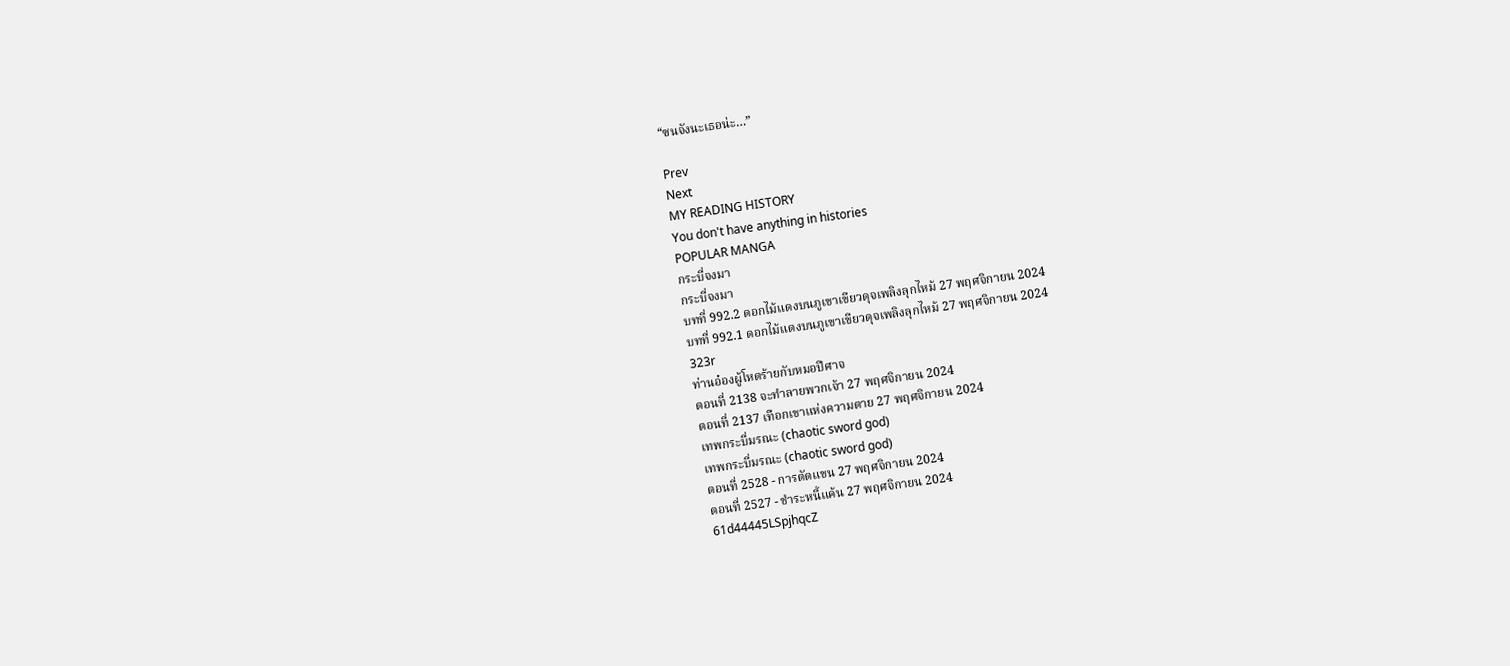“ซนจังนะเธอน่ะ…”

Prev
Next
MY READING HISTORY
You don't have anything in histories
POPULAR MANGA
กระบี่จงมา
กระบี่จงมา
บทที่ 992.2 ดอกไม้แดงบนภูเขาเขียวดุจเพลิงลุกไหม้ 27 พฤศจิกายน 2024
บทที่ 992.1 ดอกไม้แดงบนภูเขาเขียวดุจเพลิงลุกไหม้ 27 พฤศจิกายน 2024
323r
ท่านอ๋องผู้โหดร้ายกับหมอปีศาจ
ตอนที่ 2138 จะทำลายพวกเจ้า 27 พฤศจิกายน 2024
ตอนที่ 2137 เทือกเขาแห่งความตาย 27 พฤศจิกายน 2024
เทพกระบี่มรณะ (chaotic sword god)
เทพกระบี่มรณะ (chaotic sword god)
ตอนที่ 2528 - การตัดแขน 27 พฤศจิกายน 2024
ตอนที่ 2527 - ชำระหนี้แค้น 27 พฤศจิกายน 2024
61d44445LSpjhqcZ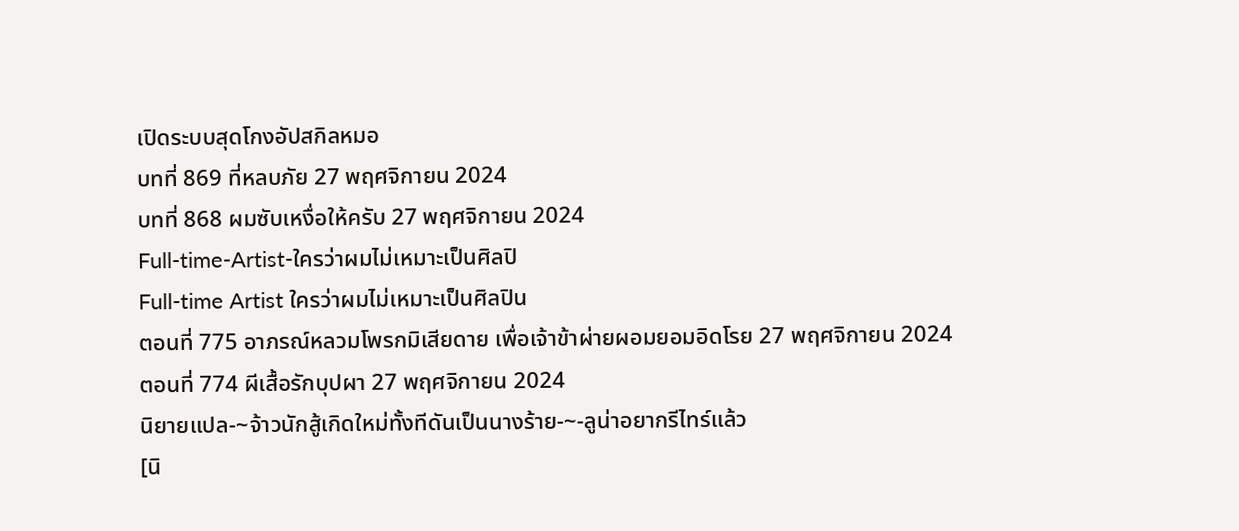เปิดระบบสุดโกงอัปสกิลหมอ
บทที่ 869 ที่หลบภัย 27 พฤศจิกายน 2024
บทที่ 868 ผมซับเหงื่อให้ครับ 27 พฤศจิกายน 2024
Full-time-Artist-ใครว่าผมไม่เหมาะเป็นศิลปิ
Full-time Artist ใครว่าผมไม่เหมาะเป็นศิลปิน
ตอนที่ 775 อาภรณ์หลวมโพรกมิเสียดาย เพื่อเจ้าข้าผ่ายผอมยอมอิดโรย 27 พฤศจิกายน 2024
ตอนที่ 774 ผีเสื้อรักบุปผา 27 พฤศจิกายน 2024
นิยายแปล-~จ้าวนักสู้เกิดใหม่ทั้งทีดันเป็นนางร้าย-~-ลูน่าอยากรีไทร์แล้ว
[นิ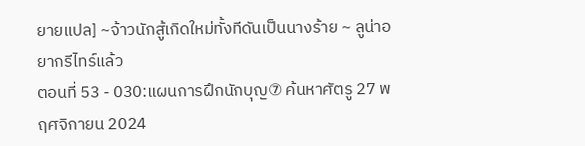ยายแปล] ~จ้าวนักสู้เกิดใหม่ทั้งทีดันเป็นนางร้าย ~ ลูน่าอยากรีไทร์แล้ว
ตอนที่ 53 - 030:แผนการฝึกนักบุญ⑦ ค้นหาศัตรู 27 พฤศจิกายน 2024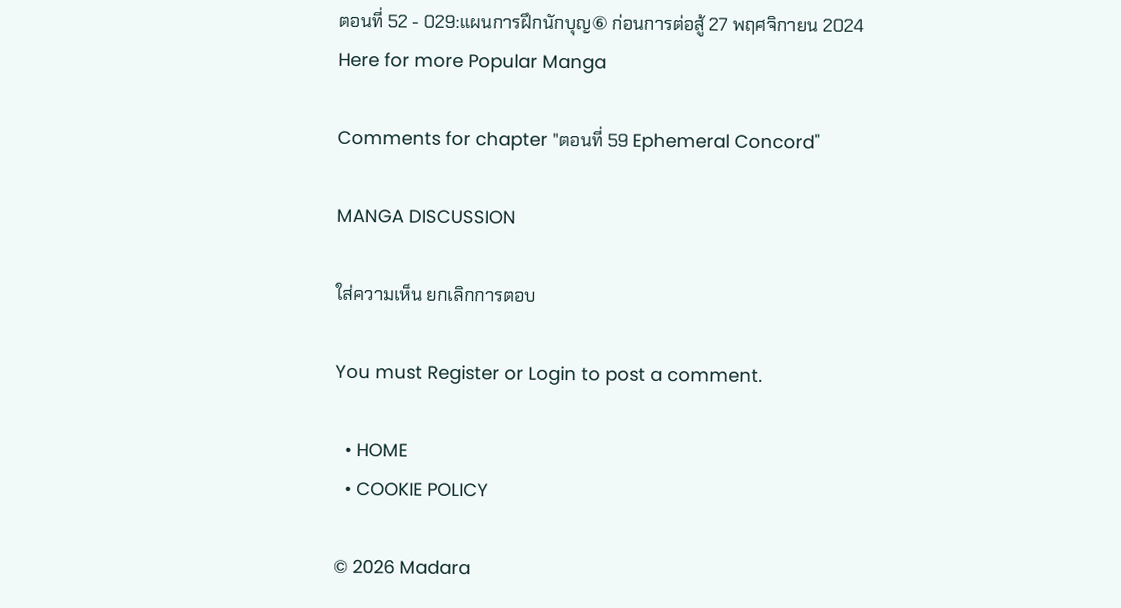ตอนที่ 52 - 029:แผนการฝึกนักบุญ⑥ ก่อนการต่อสู้ 27 พฤศจิกายน 2024
Here for more Popular Manga

Comments for chapter "ตอนที่ 59 Ephemeral Concord"

MANGA DISCUSSION

ใส่ความเห็น ยกเลิกการตอบ

You must Register or Login to post a comment.

  • HOME
  • COOKIE POLICY

© 2026 Madara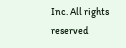Inc. All rights reserved